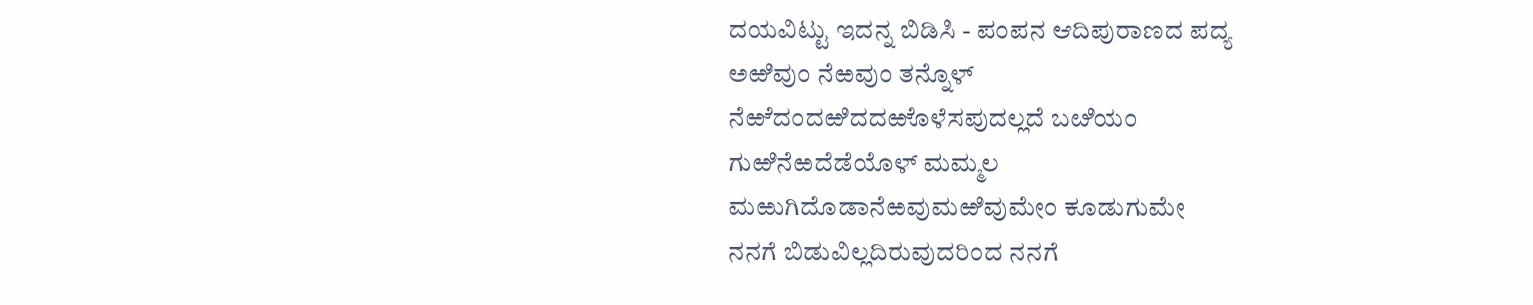ದಯವಿಟ್ಟು ಇದನ್ನ ಬಿಡಿಸಿ - ಪಂಪನ ಆದಿಪುರಾಣದ ಪದ್ಯ
ಅಱಿವುಂ ನೆಱವುಂ ತನ್ನೊಳ್
ನೆಱೆದಂದಱಿದದಱೊಳೆಸಪುದಲ್ಲದೆ ಬೞಿಯಂ
ಗುಱಿನೆಱದೆಡೆಯೊಳ್ ಮಮ್ಮಲ
ಮಱುಗಿದೊಡಾನೆಱವುಮಱಿವುಮೇಂ ಕೂಡುಗುಮೇ
ನನಗೆ ಬಿಡುವಿಲ್ಲದಿರುವುದರಿಂದ ನನಗೆ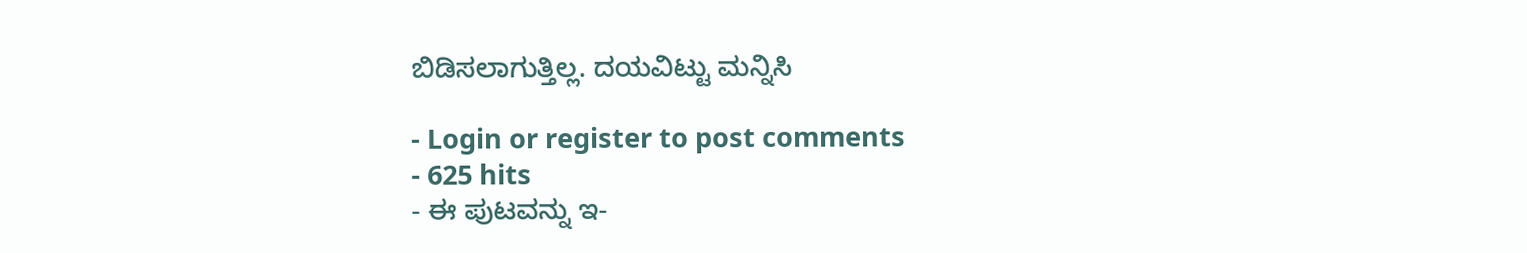ಬಿಡಿಸಲಾಗುತ್ತಿಲ್ಲ. ದಯವಿಟ್ಟು ಮನ್ನಿಸಿ

- Login or register to post comments
- 625 hits
- ಈ ಪುಟವನ್ನು ಇ-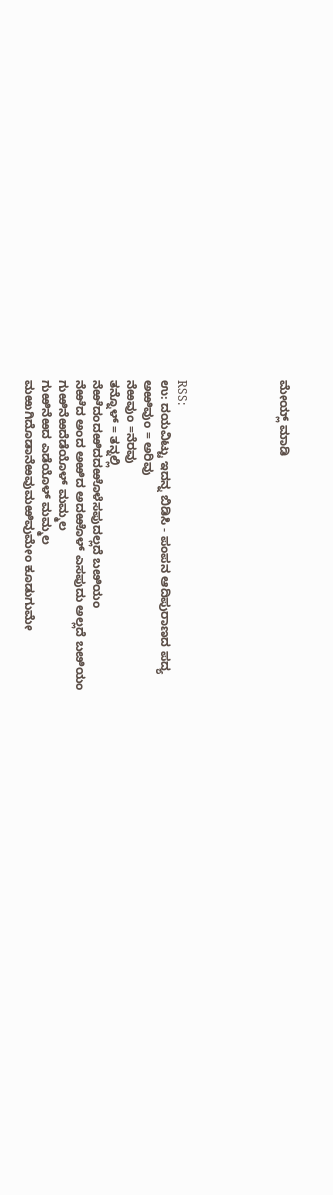ಮೇಯ್ಲ್ ಮಾಡಿ





RSS:
ಉ: ದಯವಿಟ್ಟು ಇದನ್ನ ಬಿಡಿಸಿ - ಪಂಪನ ಆದಿಪುರಾಣದ ಪದ್ಯ
ಅಱಿವುಂ = ಅರಿವು
ನೆಱವುಂ =ನೆರವು
ತನ್ನೊಳ್ = ತನ್ನಲ್ಲಿ
ನೆಱೆದಂದಱಿದದಱೊಳೆಸಪುದಲ್ಲದೆ ಬೞಿಯಂ
ನೆಱೆದ ಅಂದ ಅಱಿದ ಅದಱೊಳ್ ಎಸಪುದು ಅಲ್ಲದೆ ಬೞಿಯಂ
ಗುಱಿನೆಱದೆಡೆಯೊಳ್ ಮಮ್ಮಲ
ಗುಱಿನೆಱದ ಎಡೆಯೊಳ್ ಮಮ್ಮಲ
ಮಱುಗಿದೊಡಾನೆಱವುಮಱಿವುಮೇಂ ಕೂಡುಗುಮೇ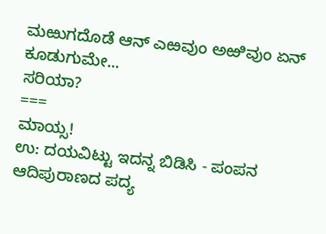ಮಱುಗದೊಡೆ ಆನ್ ಎಱವುಂ ಅಱಿವುಂ ಏನ್ ಕೂಡುಗುಮೇ...
ಸರಿಯಾ?
===
ಮಾಯ್ಸ!
ಉ: ದಯವಿಟ್ಟು ಇದನ್ನ ಬಿಡಿಸಿ - ಪಂಪನ ಆದಿಪುರಾಣದ ಪದ್ಯ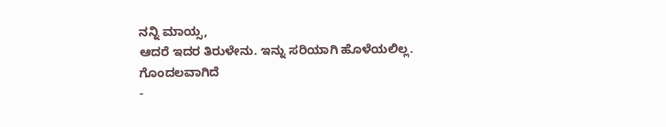ನನ್ನಿ ಮಾಯ್ಸ,
ಆದರೆ ಇದರ ತಿರುಳೇನು. ಇನ್ನು ಸರಿಯಾಗಿ ಹೊಳೆಯಲಿಲ್ಲ. ಗೊಂದಲವಾಗಿದೆ
-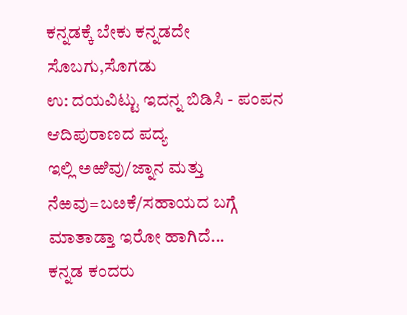ಕನ್ನಡಕ್ಕೆ ಬೇಕು ಕನ್ನಡದೇ ಸೊಬಗು,ಸೊಗಡು
ಉ: ದಯವಿಟ್ಟು ಇದನ್ನ ಬಿಡಿಸಿ - ಪಂಪನ ಆದಿಪುರಾಣದ ಪದ್ಯ
ಇಲ್ಲಿ ಅಱಿವು/ಜ್ನಾನ ಮತ್ತು ನೆಱವು=ಬೞಕೆ/ಸಹಾಯದ ಬಗ್ಗೆ ಮಾತಾಡ್ತಾ ಇರೋ ಹಾಗಿದೆ...
ಕನ್ನಡ ಕಂದರು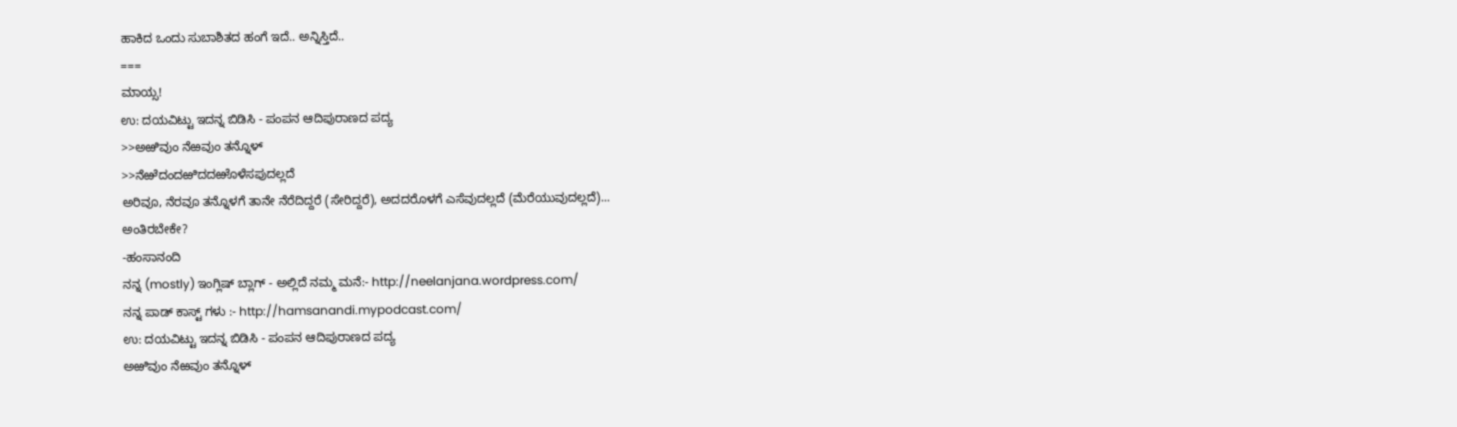ಹಾಕಿದ ಒಂದು ಸುಬಾಶಿತದ ಹಂಗೆ ಇದೆ.. ಅನ್ನಿಸ್ತಿದೆ..
===
ಮಾಯ್ಸ!
ಉ: ದಯವಿಟ್ಟು ಇದನ್ನ ಬಿಡಿಸಿ - ಪಂಪನ ಆದಿಪುರಾಣದ ಪದ್ಯ
>>ಅಱಿವುಂ ನೆಱವುಂ ತನ್ನೊಳ್
>>ನೆಱೆದಂದಱಿದದಱೊಳೆಸಪುದಲ್ಲದೆ
ಅರಿವೂ, ನೆರವೂ ತನ್ನೊಳಗೆ ತಾನೇ ನೆರೆದಿದ್ದರೆ (ಸೇರಿದ್ದರೆ), ಅದದರೊಳಗೆ ಎಸೆವುದಲ್ಲದೆ (ಮೆರೆಯುವುದಲ್ಲದೆ)...
ಅಂತಿರಬೇಕೇ?
-ಹಂಸಾನಂದಿ
ನನ್ನ (mostly) ಇಂಗ್ಲಿಷ್ ಬ್ಲಾಗ್ - ಅಲ್ಲಿದೆ ನಮ್ಮ ಮನೆ:- http://neelanjana.wordpress.com/
ನನ್ನ ಪಾಡ್ ಕಾಸ್ಟ್ ಗಳು :- http://hamsanandi.mypodcast.com/
ಉ: ದಯವಿಟ್ಟು ಇದನ್ನ ಬಿಡಿಸಿ - ಪಂಪನ ಆದಿಪುರಾಣದ ಪದ್ಯ
ಅಱಿವುಂ ನೆಱವುಂ ತನ್ನೊಳ್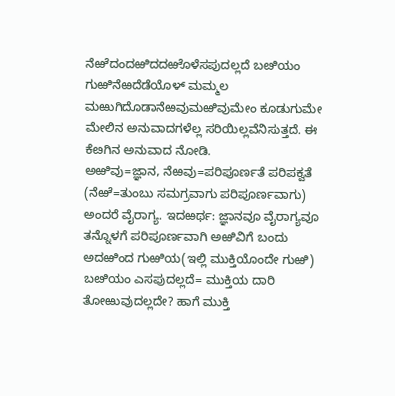ನೆಱೆದಂದಱಿದದಱೊಳೆಸಪುದಲ್ಲದೆ ಬೞಿಯಂ
ಗುಱಿನೆಱದೆಡೆಯೊಳ್ ಮಮ್ಮಲ
ಮಱುಗಿದೊಡಾನೆಱವುಮಱಿವುಮೇಂ ಕೂಡುಗುಮೇ
ಮೇಲಿನ ಅನುವಾದಗಳೆಲ್ಲ ಸರಿಯಿಲ್ಲವೆನಿಸುತ್ತದೆ. ಈ ಕೆೞಗಿನ ಅನುವಾದ ನೋಡಿ.
ಅಱಿವು=ಜ್ಞಾನ, ನೆಱವು=ಪರಿಪೂರ್ಣತೆ ಪರಿಪಕ್ವತೆ (ನೆಱೆ=ತುಂಬು ಸಮಗ್ರವಾಗು ಪರಿಪೂರ್ಣವಾಗು) ಅಂದರೆ ವೈರಾಗ್ಯ. ಇದಱರ್ಥ: ಜ್ಞಾನವೂ ವೈರಾಗ್ಯವೂ ತನ್ನೊಳಗೆ ಪರಿಪೂರ್ಣವಾಗಿ ಅಱಿವಿಗೆ ಬಂದು ಅದಱಿಂದ ಗುಱಿಯ(ಇಲ್ಲಿ ಮುಕ್ತಿಯೊಂದೇ ಗುಱಿ) ಬೞಿಯಂ ಎಸಪುದಲ್ಲದೆ= ಮುಕ್ತಿಯ ದಾರಿ ತೋಱುವುದಲ್ಲದೇ? ಹಾಗೆ ಮುಕ್ತಿ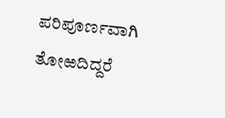ಪರಿಪೂರ್ಣವಾಗಿ ತೋಱದಿದ್ದರೆ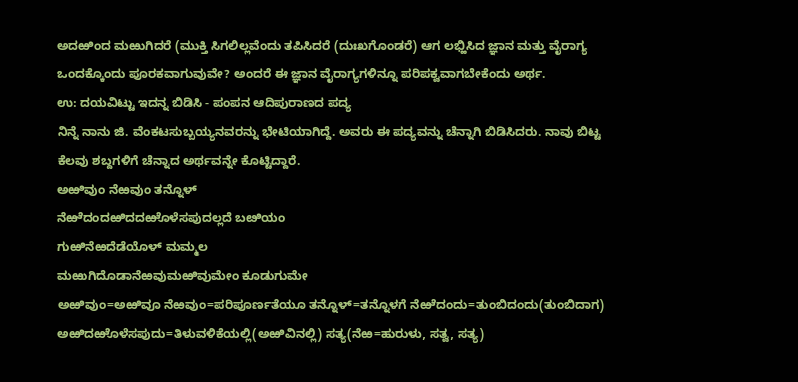ಅದಱಿಂದ ಮಱುಗಿದರೆ (ಮುಕ್ತಿ ಸಿಗಲಿಲ್ಲವೆಂದು ತಪಿಸಿದರೆ (ದುಃಖಗೊಂಡರೆ) ಆಗ ಲಭ್ಹಿಸಿದ ಜ್ಞಾನ ಮತ್ತು ವೈರಾಗ್ಯ ಒಂದಕ್ಕೊಂದು ಪೂರಕವಾಗುವುವೇ? ಅಂದರೆ ಈ ಜ್ಞಾನ ವೈರಾಗ್ಯಗಳಿನ್ನೂ ಪರಿಪಕ್ವವಾಗಬೇಕೆಂದು ಅರ್ಥ.
ಉ: ದಯವಿಟ್ಟು ಇದನ್ನ ಬಿಡಿಸಿ - ಪಂಪನ ಆದಿಪುರಾಣದ ಪದ್ಯ
ನಿನ್ನೆ ನಾನು ಜಿ. ವೆಂಕಟಸುಬ್ಬಯ್ಯನವರನ್ನು ಭೇಟಿಯಾಗಿದ್ದೆ. ಅವರು ಈ ಪದ್ಯವನ್ನು ಚೆನ್ನಾಗಿ ಬಿಡಿಸಿದರು. ನಾವು ಬಿಟ್ಟ ಕೆಲವು ಶಬ್ದಗಳಿಗೆ ಚೆನ್ನಾದ ಅರ್ಥವನ್ನೇ ಕೊಟ್ಟಿದ್ದಾರೆ.
ಅಱಿವುಂ ನೆಱವುಂ ತನ್ನೊಳ್
ನೆಱೆದಂದಱಿದದಱೊಳೆಸಪುದಲ್ಲದೆ ಬೞಿಯಂ
ಗುಱಿನೆಱದೆಡೆಯೊಳ್ ಮಮ್ಮಲ
ಮಱುಗಿದೊಡಾನೆಱವುಮಱಿವುಮೇಂ ಕೂಡುಗುಮೇ
ಅಱಿವುಂ=ಅಱಿವೂ ನೆಱವುಂ=ಪರಿಪೂರ್ಣತೆಯೂ ತನ್ನೊಳ್=ತನ್ನೊಳಗೆ ನೆಱೆದಂದು=ತುಂಬಿದಂದು(ತುಂಬಿದಾಗ) ಅಱಿದಱೊಳೆಸಪುದು=ತಿಳುವಳಿಕೆಯಲ್ಲಿ(ಅಱಿವಿನಲ್ಲಿ) ಸತ್ಯ(ನೆಱ=ಹುರುಳು, ಸತ್ವ, ಸತ್ಯ)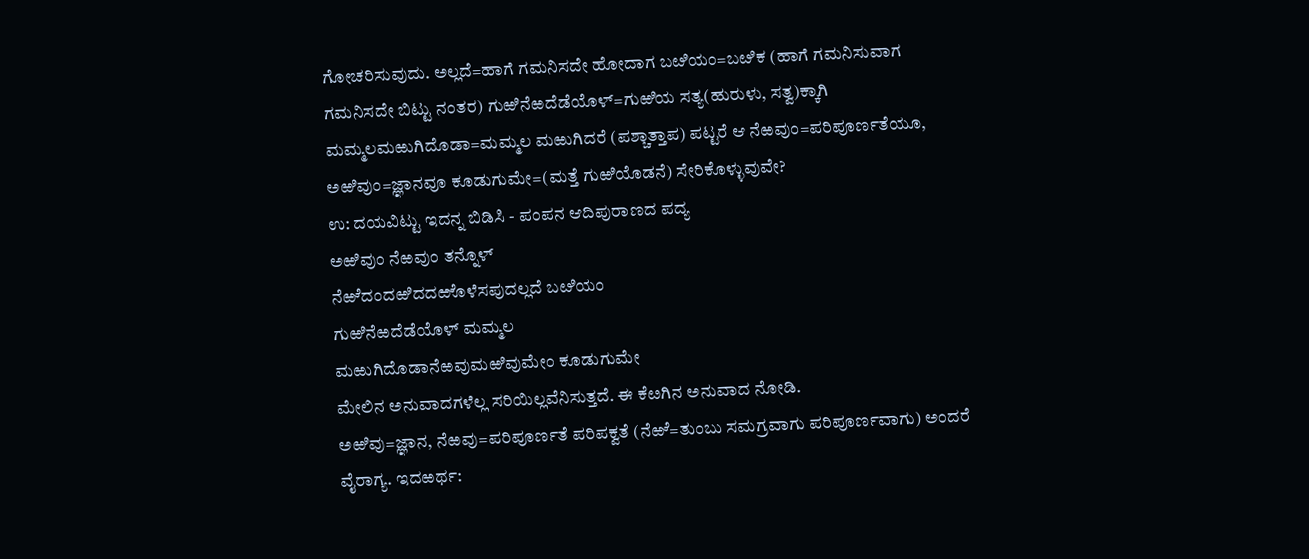ಗೋಚರಿಸುವುದು. ಅಲ್ಲದೆ=ಹಾಗೆ ಗಮನಿಸದೇ ಹೋದಾಗ ಬೞಿಯಂ=ಬೞಿಕ (ಹಾಗೆ ಗಮನಿಸುವಾಗ ಗಮನಿಸದೇ ಬಿಟ್ಟು ನಂತರ) ಗುಱಿನೆಱದೆಡೆಯೊಳ್=ಗುಱಿಯ ಸತ್ಯ(ಹುರುಳು, ಸತ್ವ)ಕ್ಕಾಗಿ ಮಮ್ಮಲಮಱುಗಿದೊಡಾ=ಮಮ್ಮಲ ಮಱುಗಿದರೆ (ಪಶ್ಚಾತ್ತಾಪ) ಪಟ್ಟರೆ ಆ ನೆಱವುಂ=ಪರಿಪೂರ್ಣತೆಯೂ, ಅಱಿವುಂ=ಜ್ಞಾನವೂ ಕೂಡುಗುಮೇ=(ಮತ್ತೆ ಗುಱಿಯೊಡನೆ) ಸೇರಿಕೊಳ್ಳುವುವೇ?
ಉ: ದಯವಿಟ್ಟು ಇದನ್ನ ಬಿಡಿಸಿ - ಪಂಪನ ಆದಿಪುರಾಣದ ಪದ್ಯ
ಅಱಿವುಂ ನೆಱವುಂ ತನ್ನೊಳ್
ನೆಱೆದಂದಱಿದದಱೊಳೆಸಪುದಲ್ಲದೆ ಬೞಿಯಂ
ಗುಱಿನೆಱದೆಡೆಯೊಳ್ ಮಮ್ಮಲ
ಮಱುಗಿದೊಡಾನೆಱವುಮಱಿವುಮೇಂ ಕೂಡುಗುಮೇ
ಮೇಲಿನ ಅನುವಾದಗಳೆಲ್ಲ ಸರಿಯಿಲ್ಲವೆನಿಸುತ್ತದೆ. ಈ ಕೆೞಗಿನ ಅನುವಾದ ನೋಡಿ.
ಅಱಿವು=ಜ್ಞಾನ, ನೆಱವು=ಪರಿಪೂರ್ಣತೆ ಪರಿಪಕ್ವತೆ (ನೆಱೆ=ತುಂಬು ಸಮಗ್ರವಾಗು ಪರಿಪೂರ್ಣವಾಗು) ಅಂದರೆ ವೈರಾಗ್ಯ. ಇದಱರ್ಥ: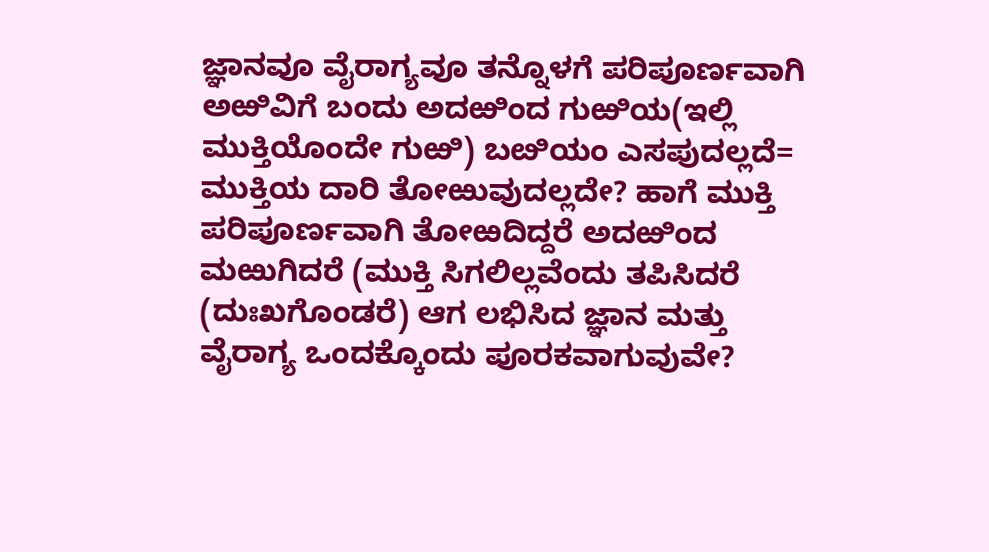ಜ್ಞಾನವೂ ವೈರಾಗ್ಯವೂ ತನ್ನೊಳಗೆ ಪರಿಪೂರ್ಣವಾಗಿ ಅಱಿವಿಗೆ ಬಂದು ಅದಱಿಂದ ಗುಱಿಯ(ಇಲ್ಲಿ ಮುಕ್ತಿಯೊಂದೇ ಗುಱಿ) ಬೞಿಯಂ ಎಸಪುದಲ್ಲದೆ= ಮುಕ್ತಿಯ ದಾರಿ ತೋಱುವುದಲ್ಲದೇ? ಹಾಗೆ ಮುಕ್ತಿ ಪರಿಪೂರ್ಣವಾಗಿ ತೋಱದಿದ್ದರೆ ಅದಱಿಂದ ಮಱುಗಿದರೆ (ಮುಕ್ತಿ ಸಿಗಲಿಲ್ಲವೆಂದು ತಪಿಸಿದರೆ (ದುಃಖಗೊಂಡರೆ) ಆಗ ಲಭಿಸಿದ ಜ್ಞಾನ ಮತ್ತು ವೈರಾಗ್ಯ ಒಂದಕ್ಕೊಂದು ಪೂರಕವಾಗುವುವೇ?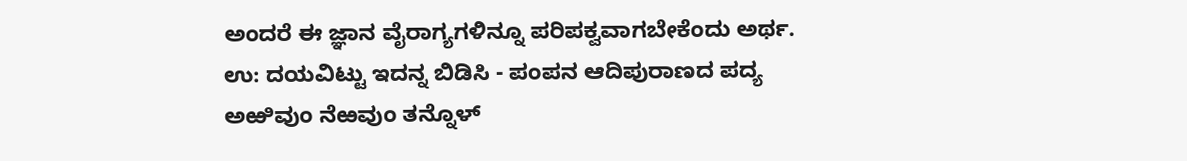ಅಂದರೆ ಈ ಜ್ಞಾನ ವೈರಾಗ್ಯಗಳಿನ್ನೂ ಪರಿಪಕ್ವವಾಗಬೇಕೆಂದು ಅರ್ಥ.
ಉ: ದಯವಿಟ್ಟು ಇದನ್ನ ಬಿಡಿಸಿ - ಪಂಪನ ಆದಿಪುರಾಣದ ಪದ್ಯ
ಅಱಿವುಂ ನೆಱವುಂ ತನ್ನೊಳ್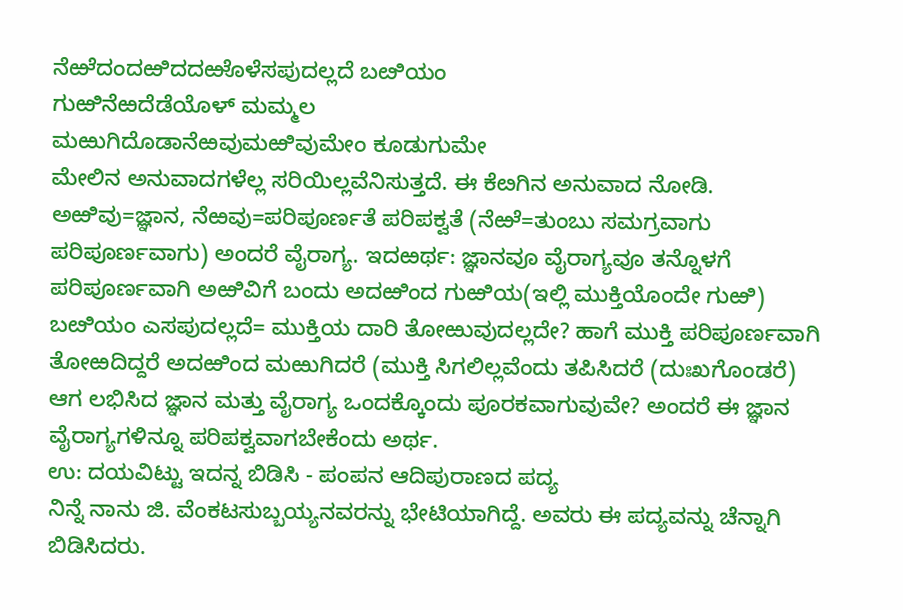ನೆಱೆದಂದಱಿದದಱೊಳೆಸಪುದಲ್ಲದೆ ಬೞಿಯಂ
ಗುಱಿನೆಱದೆಡೆಯೊಳ್ ಮಮ್ಮಲ
ಮಱುಗಿದೊಡಾನೆಱವುಮಱಿವುಮೇಂ ಕೂಡುಗುಮೇ
ಮೇಲಿನ ಅನುವಾದಗಳೆಲ್ಲ ಸರಿಯಿಲ್ಲವೆನಿಸುತ್ತದೆ. ಈ ಕೆೞಗಿನ ಅನುವಾದ ನೋಡಿ.
ಅಱಿವು=ಜ್ಞಾನ, ನೆಱವು=ಪರಿಪೂರ್ಣತೆ ಪರಿಪಕ್ವತೆ (ನೆಱೆ=ತುಂಬು ಸಮಗ್ರವಾಗು ಪರಿಪೂರ್ಣವಾಗು) ಅಂದರೆ ವೈರಾಗ್ಯ. ಇದಱರ್ಥ: ಜ್ಞಾನವೂ ವೈರಾಗ್ಯವೂ ತನ್ನೊಳಗೆ ಪರಿಪೂರ್ಣವಾಗಿ ಅಱಿವಿಗೆ ಬಂದು ಅದಱಿಂದ ಗುಱಿಯ(ಇಲ್ಲಿ ಮುಕ್ತಿಯೊಂದೇ ಗುಱಿ) ಬೞಿಯಂ ಎಸಪುದಲ್ಲದೆ= ಮುಕ್ತಿಯ ದಾರಿ ತೋಱುವುದಲ್ಲದೇ? ಹಾಗೆ ಮುಕ್ತಿ ಪರಿಪೂರ್ಣವಾಗಿ ತೋಱದಿದ್ದರೆ ಅದಱಿಂದ ಮಱುಗಿದರೆ (ಮುಕ್ತಿ ಸಿಗಲಿಲ್ಲವೆಂದು ತಪಿಸಿದರೆ (ದುಃಖಗೊಂಡರೆ) ಆಗ ಲಭಿಸಿದ ಜ್ಞಾನ ಮತ್ತು ವೈರಾಗ್ಯ ಒಂದಕ್ಕೊಂದು ಪೂರಕವಾಗುವುವೇ? ಅಂದರೆ ಈ ಜ್ಞಾನ ವೈರಾಗ್ಯಗಳಿನ್ನೂ ಪರಿಪಕ್ವವಾಗಬೇಕೆಂದು ಅರ್ಥ.
ಉ: ದಯವಿಟ್ಟು ಇದನ್ನ ಬಿಡಿಸಿ - ಪಂಪನ ಆದಿಪುರಾಣದ ಪದ್ಯ
ನಿನ್ನೆ ನಾನು ಜಿ. ವೆಂಕಟಸುಬ್ಬಯ್ಯನವರನ್ನು ಭೇಟಿಯಾಗಿದ್ದೆ. ಅವರು ಈ ಪದ್ಯವನ್ನು ಚೆನ್ನಾಗಿ ಬಿಡಿಸಿದರು.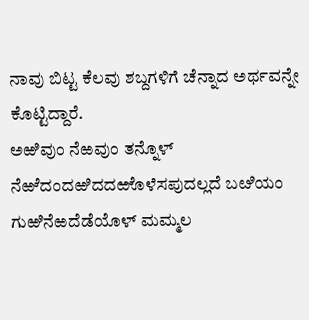ನಾವು ಬಿಟ್ಟ ಕೆಲವು ಶಬ್ದಗಳಿಗೆ ಚೆನ್ನಾದ ಅರ್ಥವನ್ನೇ ಕೊಟ್ಟಿದ್ದಾರೆ.
ಅಱಿವುಂ ನೆಱವುಂ ತನ್ನೊಳ್
ನೆಱೆದಂದಱಿದದಱೊಳೆಸಪುದಲ್ಲದೆ ಬೞಿಯಂ
ಗುಱಿನೆಱದೆಡೆಯೊಳ್ ಮಮ್ಮಲ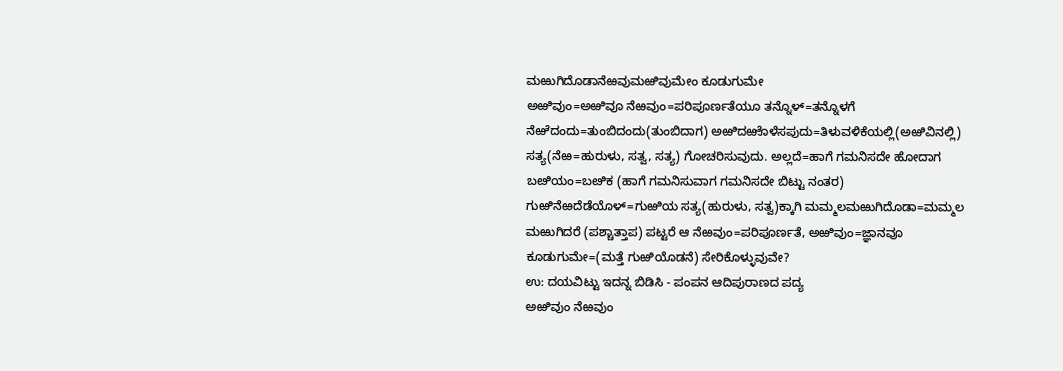ಮಱುಗಿದೊಡಾನೆಱವುಮಱಿವುಮೇಂ ಕೂಡುಗುಮೇ
ಅಱಿವುಂ=ಅಱಿವೂ ನೆಱವುಂ=ಪರಿಪೂರ್ಣತೆಯೂ ತನ್ನೊಳ್=ತನ್ನೊಳಗೆ ನೆಱೆದಂದು=ತುಂಬಿದಂದು(ತುಂಬಿದಾಗ) ಅಱಿದಱೊಳೆಸಪುದು=ತಿಳುವಳಿಕೆಯಲ್ಲಿ(ಅಱಿವಿನಲ್ಲಿ) ಸತ್ಯ(ನೆಱ=ಹುರುಳು, ಸತ್ವ, ಸತ್ಯ) ಗೋಚರಿಸುವುದು. ಅಲ್ಲದೆ=ಹಾಗೆ ಗಮನಿಸದೇ ಹೋದಾಗ ಬೞಿಯಂ=ಬೞಿಕ (ಹಾಗೆ ಗಮನಿಸುವಾಗ ಗಮನಿಸದೇ ಬಿಟ್ಟು ನಂತರ) ಗುಱಿನೆಱದೆಡೆಯೊಳ್=ಗುಱಿಯ ಸತ್ಯ(ಹುರುಳು, ಸತ್ವ)ಕ್ಕಾಗಿ ಮಮ್ಮಲಮಱುಗಿದೊಡಾ=ಮಮ್ಮಲ ಮಱುಗಿದರೆ (ಪಶ್ಚಾತ್ತಾಪ) ಪಟ್ಟರೆ ಆ ನೆಱವುಂ=ಪರಿಪೂರ್ಣತೆ, ಅಱಿವುಂ=ಜ್ಞಾನವೂ ಕೂಡುಗುಮೇ=(ಮತ್ತೆ ಗುಱಿಯೊಡನೆ) ಸೇರಿಕೊಳ್ಳುವುವೇ?
ಉ: ದಯವಿಟ್ಟು ಇದನ್ನ ಬಿಡಿಸಿ - ಪಂಪನ ಆದಿಪುರಾಣದ ಪದ್ಯ
ಅಱಿವುಂ ನೆಱವುಂ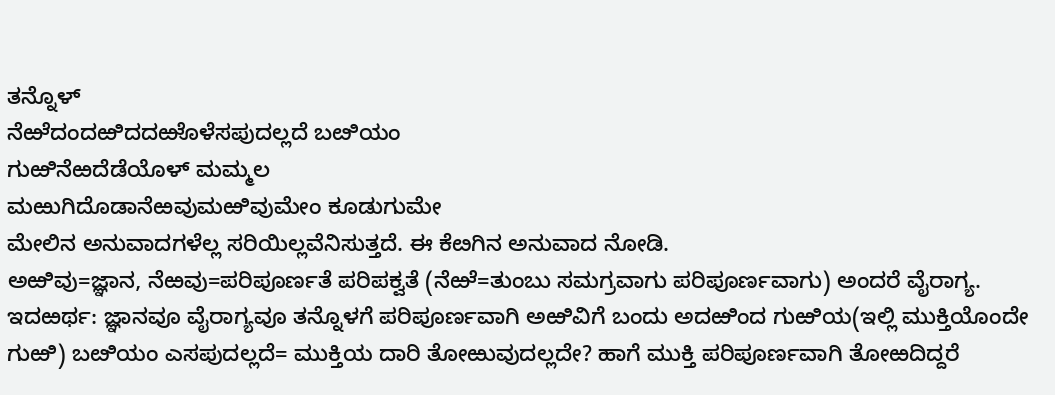ತನ್ನೊಳ್
ನೆಱೆದಂದಱಿದದಱೊಳೆಸಪುದಲ್ಲದೆ ಬೞಿಯಂ
ಗುಱಿನೆಱದೆಡೆಯೊಳ್ ಮಮ್ಮಲ
ಮಱುಗಿದೊಡಾನೆಱವುಮಱಿವುಮೇಂ ಕೂಡುಗುಮೇ
ಮೇಲಿನ ಅನುವಾದಗಳೆಲ್ಲ ಸರಿಯಿಲ್ಲವೆನಿಸುತ್ತದೆ. ಈ ಕೆೞಗಿನ ಅನುವಾದ ನೋಡಿ.
ಅಱಿವು=ಜ್ಞಾನ, ನೆಱವು=ಪರಿಪೂರ್ಣತೆ ಪರಿಪಕ್ವತೆ (ನೆಱೆ=ತುಂಬು ಸಮಗ್ರವಾಗು ಪರಿಪೂರ್ಣವಾಗು) ಅಂದರೆ ವೈರಾಗ್ಯ. ಇದಱರ್ಥ: ಜ್ಞಾನವೂ ವೈರಾಗ್ಯವೂ ತನ್ನೊಳಗೆ ಪರಿಪೂರ್ಣವಾಗಿ ಅಱಿವಿಗೆ ಬಂದು ಅದಱಿಂದ ಗುಱಿಯ(ಇಲ್ಲಿ ಮುಕ್ತಿಯೊಂದೇ ಗುಱಿ) ಬೞಿಯಂ ಎಸಪುದಲ್ಲದೆ= ಮುಕ್ತಿಯ ದಾರಿ ತೋಱುವುದಲ್ಲದೇ? ಹಾಗೆ ಮುಕ್ತಿ ಪರಿಪೂರ್ಣವಾಗಿ ತೋಱದಿದ್ದರೆ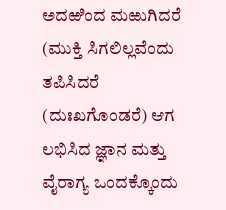ಅದಱಿಂದ ಮಱುಗಿದರೆ (ಮುಕ್ತಿ ಸಿಗಲಿಲ್ಲವೆಂದು ತಪಿಸಿದರೆ (ದುಃಖಗೊಂಡರೆ) ಆಗ ಲಭಿಸಿದ ಜ್ಞಾನ ಮತ್ತು ವೈರಾಗ್ಯ ಒಂದಕ್ಕೊಂದು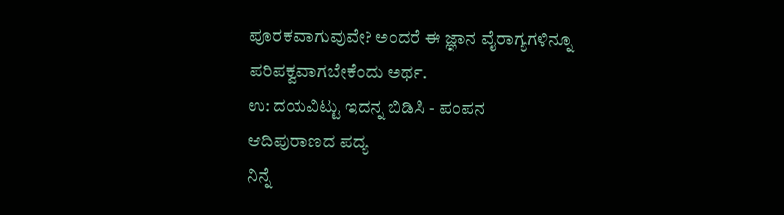ಪೂರಕವಾಗುವುವೇ? ಅಂದರೆ ಈ ಜ್ಞಾನ ವೈರಾಗ್ಯಗಳಿನ್ನೂ ಪರಿಪಕ್ವವಾಗಬೇಕೆಂದು ಅರ್ಥ.
ಉ: ದಯವಿಟ್ಟು ಇದನ್ನ ಬಿಡಿಸಿ - ಪಂಪನ ಆದಿಪುರಾಣದ ಪದ್ಯ
ನಿನ್ನೆ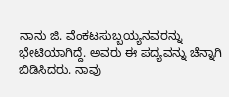ನಾನು ಜಿ. ವೆಂಕಟಸುಬ್ಬಯ್ಯನವರನ್ನು ಭೇಟಿಯಾಗಿದ್ದೆ. ಅವರು ಈ ಪದ್ಯವನ್ನು ಚೆನ್ನಾಗಿ ಬಿಡಿಸಿದರು. ನಾವು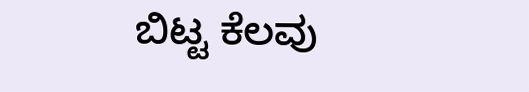ಬಿಟ್ಟ ಕೆಲವು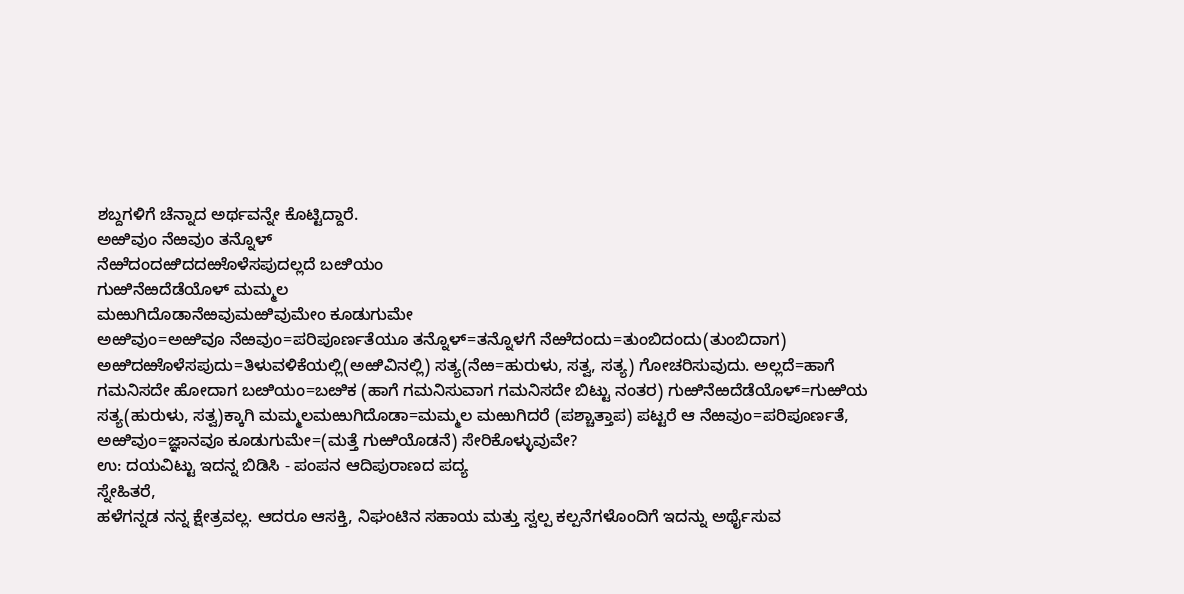ಶಬ್ದಗಳಿಗೆ ಚೆನ್ನಾದ ಅರ್ಥವನ್ನೇ ಕೊಟ್ಟಿದ್ದಾರೆ.
ಅಱಿವುಂ ನೆಱವುಂ ತನ್ನೊಳ್
ನೆಱೆದಂದಱಿದದಱೊಳೆಸಪುದಲ್ಲದೆ ಬೞಿಯಂ
ಗುಱಿನೆಱದೆಡೆಯೊಳ್ ಮಮ್ಮಲ
ಮಱುಗಿದೊಡಾನೆಱವುಮಱಿವುಮೇಂ ಕೂಡುಗುಮೇ
ಅಱಿವುಂ=ಅಱಿವೂ ನೆಱವುಂ=ಪರಿಪೂರ್ಣತೆಯೂ ತನ್ನೊಳ್=ತನ್ನೊಳಗೆ ನೆಱೆದಂದು=ತುಂಬಿದಂದು(ತುಂಬಿದಾಗ) ಅಱಿದಱೊಳೆಸಪುದು=ತಿಳುವಳಿಕೆಯಲ್ಲಿ(ಅಱಿವಿನಲ್ಲಿ) ಸತ್ಯ(ನೆಱ=ಹುರುಳು, ಸತ್ವ, ಸತ್ಯ) ಗೋಚರಿಸುವುದು. ಅಲ್ಲದೆ=ಹಾಗೆ ಗಮನಿಸದೇ ಹೋದಾಗ ಬೞಿಯಂ=ಬೞಿಕ (ಹಾಗೆ ಗಮನಿಸುವಾಗ ಗಮನಿಸದೇ ಬಿಟ್ಟು ನಂತರ) ಗುಱಿನೆಱದೆಡೆಯೊಳ್=ಗುಱಿಯ ಸತ್ಯ(ಹುರುಳು, ಸತ್ವ)ಕ್ಕಾಗಿ ಮಮ್ಮಲಮಱುಗಿದೊಡಾ=ಮಮ್ಮಲ ಮಱುಗಿದರೆ (ಪಶ್ಚಾತ್ತಾಪ) ಪಟ್ಟರೆ ಆ ನೆಱವುಂ=ಪರಿಪೂರ್ಣತೆ, ಅಱಿವುಂ=ಜ್ಞಾನವೂ ಕೂಡುಗುಮೇ=(ಮತ್ತೆ ಗುಱಿಯೊಡನೆ) ಸೇರಿಕೊಳ್ಳುವುವೇ?
ಉ: ದಯವಿಟ್ಟು ಇದನ್ನ ಬಿಡಿಸಿ - ಪಂಪನ ಆದಿಪುರಾಣದ ಪದ್ಯ
ಸ್ನೇಹಿತರೆ,
ಹಳೆಗನ್ನಡ ನನ್ನ ಕ್ಷೇತ್ರವಲ್ಲ. ಆದರೂ ಆಸಕ್ತಿ, ನಿಘಂಟಿನ ಸಹಾಯ ಮತ್ತು ಸ್ವಲ್ಪ ಕಲ್ಪನೆಗಳೊಂದಿಗೆ ಇದನ್ನು ಅರ್ಥೈಸುವ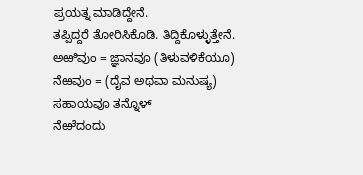ಪ್ರಯತ್ನ ಮಾಡಿದ್ದೇನೆ.
ತಪ್ಪಿದ್ದರೆ ತೋರಿಸಿಕೊಡಿ. ತಿದ್ದಿಕೊಳ್ಳುತ್ತೇನೆ.
ಅಱಿವುಂ = ಜ್ಞಾನವೂ (ತಿಳುವಳಿಕೆಯೂ) ನೆಱವುಂ = (ದೈವ ಅಥವಾ ಮನುಷ್ಯ) ಸಹಾಯವೂ ತನ್ನೊಳ್
ನೆಱೆದಂದು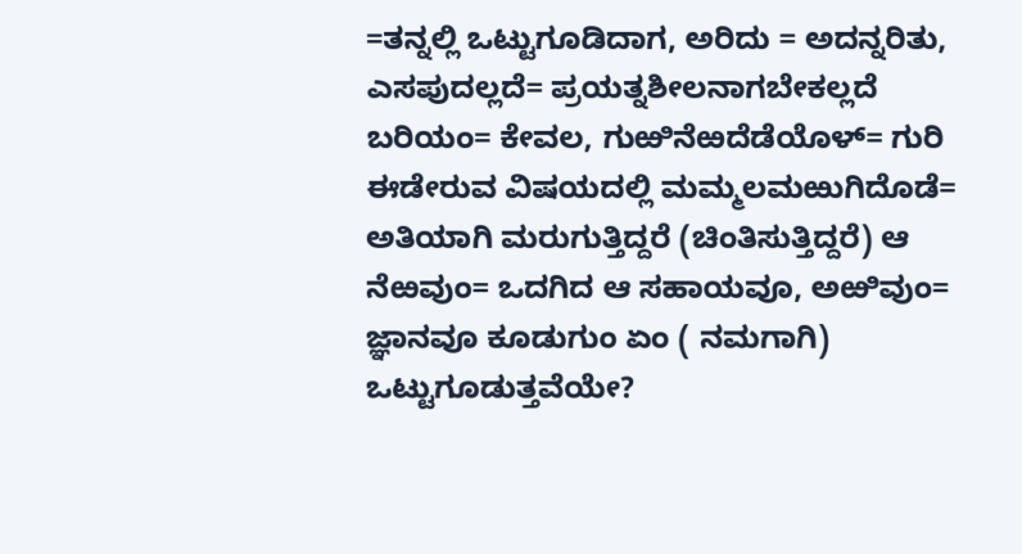=ತನ್ನಲ್ಲಿ ಒಟ್ಟುಗೂಡಿದಾಗ, ಅರಿದು = ಅದನ್ನರಿತು, ಎಸಪುದಲ್ಲದೆ= ಪ್ರಯತ್ನಶೀಲನಾಗಬೇಕಲ್ಲದೆ
ಬರಿಯಂ= ಕೇವಲ, ಗುಱಿನೆಱದೆಡೆಯೊಳ್= ಗುರಿ ಈಡೇರುವ ವಿಷಯದಲ್ಲಿ ಮಮ್ಮಲಮಱುಗಿದೊಡೆ= ಅತಿಯಾಗಿ ಮರುಗುತ್ತಿದ್ದರೆ (ಚಿಂತಿಸುತ್ತಿದ್ದರೆ) ಆ ನೆಱವುಂ= ಒದಗಿದ ಆ ಸಹಾಯವೂ, ಅಱಿವುಂ= ಜ್ಞಾನವೂ ಕೂಡುಗುಂ ಏಂ ( ನಮಗಾಗಿ) ಒಟ್ಟುಗೂಡುತ್ತವೆಯೇ?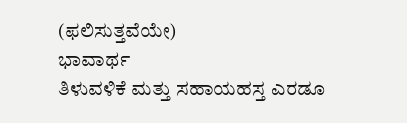(ಫಲಿಸುತ್ತವೆಯೇ)
ಭಾವಾರ್ಥ
ತಿಳುವಳಿಕೆ ಮತ್ತು ಸಹಾಯಹಸ್ತ ಎರಡೂ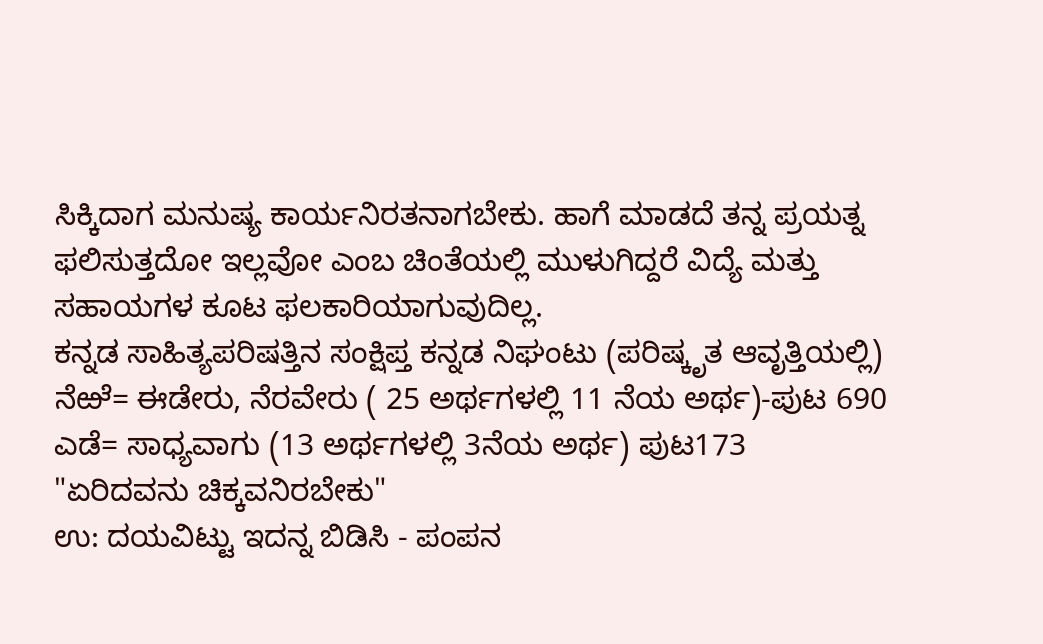ಸಿಕ್ಕಿದಾಗ ಮನುಷ್ಯ ಕಾರ್ಯನಿರತನಾಗಬೇಕು. ಹಾಗೆ ಮಾಡದೆ ತನ್ನ ಪ್ರಯತ್ನ ಫಲಿಸುತ್ತದೋ ಇಲ್ಲವೋ ಎಂಬ ಚಿಂತೆಯಲ್ಲಿ ಮುಳುಗಿದ್ದರೆ ವಿದ್ಯೆ ಮತ್ತು ಸಹಾಯಗಳ ಕೂಟ ಫಲಕಾರಿಯಾಗುವುದಿಲ್ಲ.
ಕನ್ನಡ ಸಾಹಿತ್ಯಪರಿಷತ್ತಿನ ಸಂಕ್ಷಿಪ್ತ ಕನ್ನಡ ನಿಘಂಟು (ಪರಿಷ್ಕೃತ ಆವೃತ್ತಿಯಲ್ಲಿ)
ನೆಱೆ= ಈಡೇರು, ನೆರವೇರು ( 25 ಅರ್ಥಗಳಲ್ಲಿ 11 ನೆಯ ಅರ್ಥ)-ಪುಟ 690
ಎಡೆ= ಸಾಧ್ಯವಾಗು (13 ಅರ್ಥಗಳಲ್ಲಿ 3ನೆಯ ಅರ್ಥ) ಪುಟ173
"ಏರಿದವನು ಚಿಕ್ಕವನಿರಬೇಕು"
ಉ: ದಯವಿಟ್ಟು ಇದನ್ನ ಬಿಡಿಸಿ - ಪಂಪನ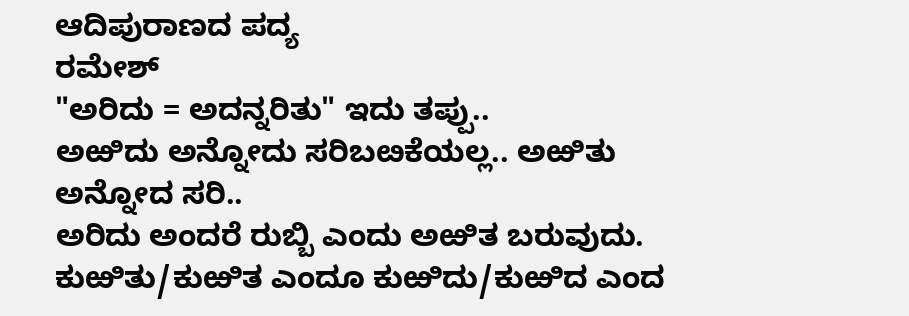ಆದಿಪುರಾಣದ ಪದ್ಯ
ರಮೇಶ್
"ಅರಿದು = ಅದನ್ನರಿತು" ಇದು ತಪ್ಪು..
ಅಱಿದು ಅನ್ನೋದು ಸರಿಬೞಕೆಯಲ್ಲ.. ಅಱಿತು ಅನ್ನೋದ ಸರಿ..
ಅರಿದು ಅಂದರೆ ರುಬ್ಬಿ ಎಂದು ಅಱಿತ ಬರುವುದು.
ಕುಱಿತು/ಕುಱಿತ ಎಂದೂ ಕುಱಿದು/ಕುಱಿದ ಎಂದ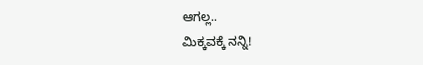ಆಗಲ್ಲ..
ಮಿಕ್ಕವಕ್ಕೆ ನನ್ನಿ!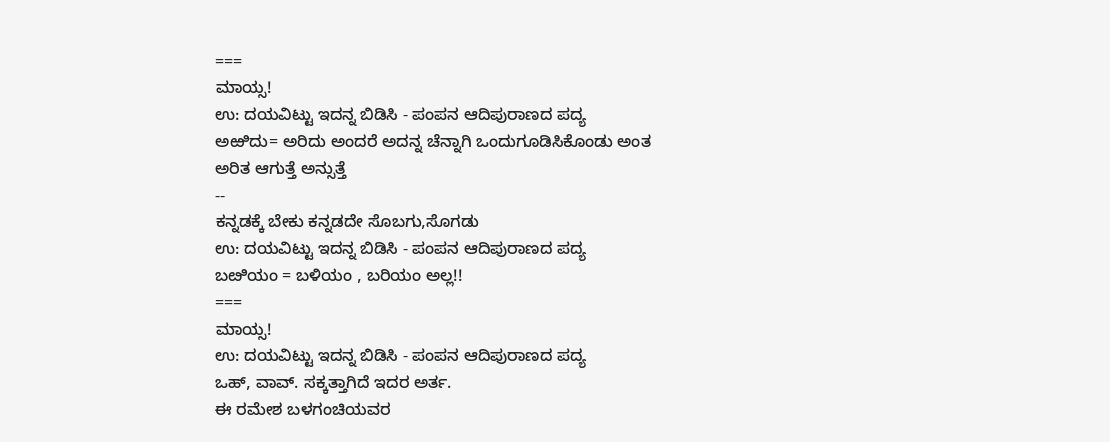===
ಮಾಯ್ಸ!
ಉ: ದಯವಿಟ್ಟು ಇದನ್ನ ಬಿಡಿಸಿ - ಪಂಪನ ಆದಿಪುರಾಣದ ಪದ್ಯ
ಅಱಿದು= ಅರಿದು ಅಂದರೆ ಅದನ್ನ ಚೆನ್ನಾಗಿ ಒಂದುಗೂಡಿಸಿಕೊಂಡು ಅಂತ ಅರಿತ ಆಗುತ್ತೆ ಅನ್ಸುತ್ತೆ
--
ಕನ್ನಡಕ್ಕೆ ಬೇಕು ಕನ್ನಡದೇ ಸೊಬಗು,ಸೊಗಡು
ಉ: ದಯವಿಟ್ಟು ಇದನ್ನ ಬಿಡಿಸಿ - ಪಂಪನ ಆದಿಪುರಾಣದ ಪದ್ಯ
ಬೞಿಯಂ = ಬಳಿಯಂ , ಬರಿಯಂ ಅಲ್ಲ!!
===
ಮಾಯ್ಸ!
ಉ: ದಯವಿಟ್ಟು ಇದನ್ನ ಬಿಡಿಸಿ - ಪಂಪನ ಆದಿಪುರಾಣದ ಪದ್ಯ
ಒಹ್, ವಾವ್. ಸಕ್ಕತ್ತಾಗಿದೆ ಇದರ ಅರ್ತ.
ಈ ರಮೇಶ ಬಳಗಂಚಿಯವರ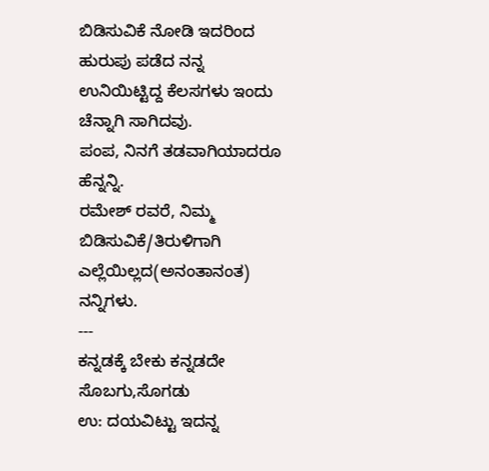ಬಿಡಿಸುವಿಕೆ ನೋಡಿ ಇದರಿಂದ ಹುರುಪು ಪಡೆದ ನನ್ನ ಉನಿಯಿಟ್ಟಿದ್ದ ಕೆಲಸಗಳು ಇಂದು ಚೆನ್ನಾಗಿ ಸಾಗಿದವು.
ಪಂಪ, ನಿನಗೆ ತಡವಾಗಿಯಾದರೂ ಹೆನ್ನನ್ನಿ.
ರಮೇಶ್ ರವರೆ, ನಿಮ್ಮ ಬಿಡಿಸುವಿಕೆ/ತಿರುಳಿಗಾಗಿ ಎಲ್ಲೆಯಿಲ್ಲದ(ಅನಂತಾನಂತ) ನನ್ನಿಗಳು.
---
ಕನ್ನಡಕ್ಕೆ ಬೇಕು ಕನ್ನಡದೇ ಸೊಬಗು,ಸೊಗಡು
ಉ: ದಯವಿಟ್ಟು ಇದನ್ನ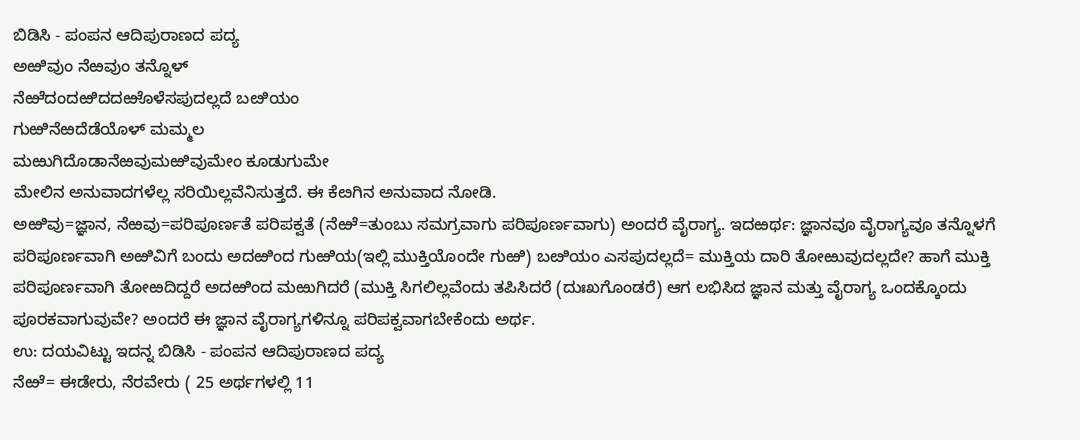ಬಿಡಿಸಿ - ಪಂಪನ ಆದಿಪುರಾಣದ ಪದ್ಯ
ಅಱಿವುಂ ನೆಱವುಂ ತನ್ನೊಳ್
ನೆಱೆದಂದಱಿದದಱೊಳೆಸಪುದಲ್ಲದೆ ಬೞಿಯಂ
ಗುಱಿನೆಱದೆಡೆಯೊಳ್ ಮಮ್ಮಲ
ಮಱುಗಿದೊಡಾನೆಱವುಮಱಿವುಮೇಂ ಕೂಡುಗುಮೇ
ಮೇಲಿನ ಅನುವಾದಗಳೆಲ್ಲ ಸರಿಯಿಲ್ಲವೆನಿಸುತ್ತದೆ. ಈ ಕೆೞಗಿನ ಅನುವಾದ ನೋಡಿ.
ಅಱಿವು=ಜ್ಞಾನ, ನೆಱವು=ಪರಿಪೂರ್ಣತೆ ಪರಿಪಕ್ವತೆ (ನೆಱೆ=ತುಂಬು ಸಮಗ್ರವಾಗು ಪರಿಪೂರ್ಣವಾಗು) ಅಂದರೆ ವೈರಾಗ್ಯ. ಇದಱರ್ಥ: ಜ್ಞಾನವೂ ವೈರಾಗ್ಯವೂ ತನ್ನೊಳಗೆ ಪರಿಪೂರ್ಣವಾಗಿ ಅಱಿವಿಗೆ ಬಂದು ಅದಱಿಂದ ಗುಱಿಯ(ಇಲ್ಲಿ ಮುಕ್ತಿಯೊಂದೇ ಗುಱಿ) ಬೞಿಯಂ ಎಸಪುದಲ್ಲದೆ= ಮುಕ್ತಿಯ ದಾರಿ ತೋಱುವುದಲ್ಲದೇ? ಹಾಗೆ ಮುಕ್ತಿ ಪರಿಪೂರ್ಣವಾಗಿ ತೋಱದಿದ್ದರೆ ಅದಱಿಂದ ಮಱುಗಿದರೆ (ಮುಕ್ತಿ ಸಿಗಲಿಲ್ಲವೆಂದು ತಪಿಸಿದರೆ (ದುಃಖಗೊಂಡರೆ) ಆಗ ಲಭಿಸಿದ ಜ್ಞಾನ ಮತ್ತು ವೈರಾಗ್ಯ ಒಂದಕ್ಕೊಂದು ಪೂರಕವಾಗುವುವೇ? ಅಂದರೆ ಈ ಜ್ಞಾನ ವೈರಾಗ್ಯಗಳಿನ್ನೂ ಪರಿಪಕ್ವವಾಗಬೇಕೆಂದು ಅರ್ಥ.
ಉ: ದಯವಿಟ್ಟು ಇದನ್ನ ಬಿಡಿಸಿ - ಪಂಪನ ಆದಿಪುರಾಣದ ಪದ್ಯ
ನೆಱೆ= ಈಡೇರು, ನೆರವೇರು ( 25 ಅರ್ಥಗಳಲ್ಲಿ 11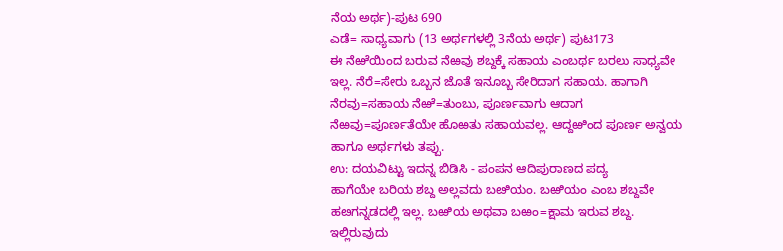ನೆಯ ಅರ್ಥ)-ಪುಟ 690
ಎಡೆ= ಸಾಧ್ಯವಾಗು (13 ಅರ್ಥಗಳಲ್ಲಿ 3ನೆಯ ಅರ್ಥ) ಪುಟ173
ಈ ನೆಱೆಯಿಂದ ಬರುವ ನೆಱವು ಶಬ್ದಕ್ಕೆ ಸಹಾಯ ಎಂಬರ್ಥ ಬರಲು ಸಾಧ್ಯವೇ ಇಲ್ಲ. ನೆರೆ=ಸೇರು ಒಬ್ಬನ ಜೊತೆ ಇನೂಬ್ಬ ಸೇರಿದಾಗ ಸಹಾಯ. ಹಾಗಾಗಿ ನೆರವು=ಸಹಾಯ ನೆಱೆ=ತುಂಬು, ಪೂರ್ಣವಾಗು ಆದಾಗ ನೆಱವು=ಪೂರ್ಣತೆಯೇ ಹೊಱತು ಸಹಾಯವಲ್ಲ. ಆದ್ದಱಿಂದ ಪೂರ್ಣ ಅನ್ವಯ ಹಾಗೂ ಅರ್ಥಗಳು ತಪ್ಪು.
ಉ: ದಯವಿಟ್ಟು ಇದನ್ನ ಬಿಡಿಸಿ - ಪಂಪನ ಆದಿಪುರಾಣದ ಪದ್ಯ
ಹಾಗೆಯೇ ಬರಿಯ ಶಬ್ದ ಅಲ್ಲವದು ಬೞಿಯಂ. ಬಱಿಯಂ ಎಂಬ ಶಬ್ದವೇ ಹೞಗನ್ನಡದಲ್ಲಿ ಇಲ್ಲ. ಬಱಿಯ ಅಥವಾ ಬಱಂ=ಕ್ಷಾಮ ಇರುವ ಶಬ್ದ. ಇಲ್ಲಿರುವುದು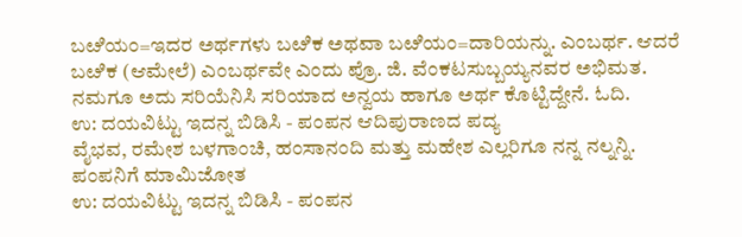ಬೞಿಯಂ=ಇದರ ಅರ್ಥಗಳು ಬೞಿಕ ಅಥವಾ ಬೞಿಯಂ=ದಾರಿಯನ್ನು. ಎಂಬರ್ಥ. ಆದರೆ ಬೞಿಕ (ಆಮೇಲೆ) ಎಂಬರ್ಥವೇ ಎಂದು ಪ್ರೊ. ಜಿ. ವೆಂಕಟಸುಬ್ಬಯ್ಯನವರ ಅಭಿಮತ. ನಮಗೂ ಅದು ಸರಿಯೆನಿಸಿ ಸರಿಯಾದ ಅನ್ವಯ ಹಾಗೂ ಅರ್ಥ ಕೊಟ್ಟಿದ್ದೇನೆ. ಓದಿ.
ಉ: ದಯವಿಟ್ಟು ಇದನ್ನ ಬಿಡಿಸಿ - ಪಂಪನ ಆದಿಪುರಾಣದ ಪದ್ಯ
ವೈಭವ, ರಮೇಶ ಬಳಗಾಂಚಿ, ಹಂಸಾನಂದಿ ಮತ್ತು ಮಹೇಶ ಎಲ್ಲರಿಗೂ ನನ್ನ ನಲ್ನನ್ನಿ. ಪಂಪನಿಗೆ ಮಾಮಿಜೋತ
ಉ: ದಯವಿಟ್ಟು ಇದನ್ನ ಬಿಡಿಸಿ - ಪಂಪನ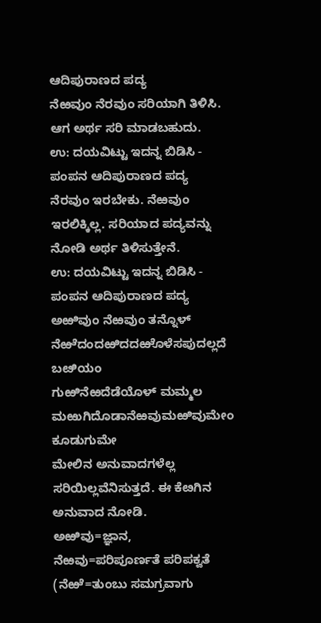ಆದಿಪುರಾಣದ ಪದ್ಯ
ನೆಱವುಂ ನೆರವುಂ ಸರಿಯಾಗಿ ತಿಳಿಸಿ. ಆಗ ಅರ್ಥ ಸರಿ ಮಾಡಬಹುದು.
ಉ: ದಯವಿಟ್ಟು ಇದನ್ನ ಬಿಡಿಸಿ - ಪಂಪನ ಆದಿಪುರಾಣದ ಪದ್ಯ
ನೆರವುಂ ಇರಬೇಕು. ನೆಱವುಂ ಇರಲಿಕ್ಕಿಲ್ಲ. ಸರಿಯಾದ ಪದ್ಯವನ್ನು ನೋಡಿ ಅರ್ಥ ತಿಳಿಸುತ್ತೇನೆ.
ಉ: ದಯವಿಟ್ಟು ಇದನ್ನ ಬಿಡಿಸಿ - ಪಂಪನ ಆದಿಪುರಾಣದ ಪದ್ಯ
ಅಱಿವುಂ ನೆಱವುಂ ತನ್ನೊಳ್
ನೆಱೆದಂದಱಿದದಱೊಳೆಸಪುದಲ್ಲದೆ ಬೞಿಯಂ
ಗುಱಿನೆಱದೆಡೆಯೊಳ್ ಮಮ್ಮಲ
ಮಱುಗಿದೊಡಾನೆಱವುಮಱಿವುಮೇಂ ಕೂಡುಗುಮೇ
ಮೇಲಿನ ಅನುವಾದಗಳೆಲ್ಲ ಸರಿಯಿಲ್ಲವೆನಿಸುತ್ತದೆ. ಈ ಕೆೞಗಿನ ಅನುವಾದ ನೋಡಿ.
ಅಱಿವು=ಜ್ಞಾನ, ನೆಱವು=ಪರಿಪೂರ್ಣತೆ ಪರಿಪಕ್ವತೆ (ನೆಱೆ=ತುಂಬು ಸಮಗ್ರವಾಗು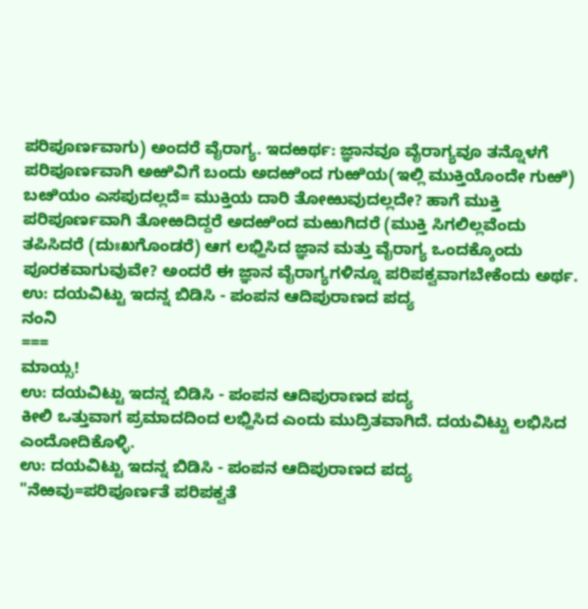ಪರಿಪೂರ್ಣವಾಗು) ಅಂದರೆ ವೈರಾಗ್ಯ. ಇದಱರ್ಥ: ಜ್ಞಾನವೂ ವೈರಾಗ್ಯವೂ ತನ್ನೊಳಗೆ ಪರಿಪೂರ್ಣವಾಗಿ ಅಱಿವಿಗೆ ಬಂದು ಅದಱಿಂದ ಗುಱಿಯ(ಇಲ್ಲಿ ಮುಕ್ತಿಯೊಂದೇ ಗುಱಿ) ಬೞಿಯಂ ಎಸಪುದಲ್ಲದೆ= ಮುಕ್ತಿಯ ದಾರಿ ತೋಱುವುದಲ್ಲದೇ? ಹಾಗೆ ಮುಕ್ತಿ ಪರಿಪೂರ್ಣವಾಗಿ ತೋಱದಿದ್ದರೆ ಅದಱಿಂದ ಮಱುಗಿದರೆ (ಮುಕ್ತಿ ಸಿಗಲಿಲ್ಲವೆಂದು ತಪಿಸಿದರೆ (ದುಃಖಗೊಂಡರೆ) ಆಗ ಲಭ್ಹಿಸಿದ ಜ್ಞಾನ ಮತ್ತು ವೈರಾಗ್ಯ ಒಂದಕ್ಕೊಂದು ಪೂರಕವಾಗುವುವೇ? ಅಂದರೆ ಈ ಜ್ಞಾನ ವೈರಾಗ್ಯಗಳಿನ್ನೂ ಪರಿಪಕ್ವವಾಗಬೇಕೆಂದು ಅರ್ಥ.
ಉ: ದಯವಿಟ್ಟು ಇದನ್ನ ಬಿಡಿಸಿ - ಪಂಪನ ಆದಿಪುರಾಣದ ಪದ್ಯ
ನಂನಿ
===
ಮಾಯ್ಸ!
ಉ: ದಯವಿಟ್ಟು ಇದನ್ನ ಬಿಡಿಸಿ - ಪಂಪನ ಆದಿಪುರಾಣದ ಪದ್ಯ
ಕೀಲಿ ಒತ್ತುವಾಗ ಪ್ರಮಾದದಿಂದ ಲಭ್ಹಿಸಿದ ಎಂದು ಮುದ್ರಿತವಾಗಿದೆ. ದಯವಿಟ್ಟು ಲಭಿಸಿದ ಎಂದೋದಿಕೊಳ್ಳಿ.
ಉ: ದಯವಿಟ್ಟು ಇದನ್ನ ಬಿಡಿಸಿ - ಪಂಪನ ಆದಿಪುರಾಣದ ಪದ್ಯ
"ನೆಱವು=ಪರಿಪೂರ್ಣತೆ ಪರಿಪಕ್ವತೆ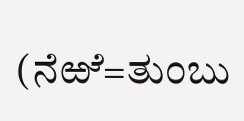(ನೆಱೆ=ತುಂಬು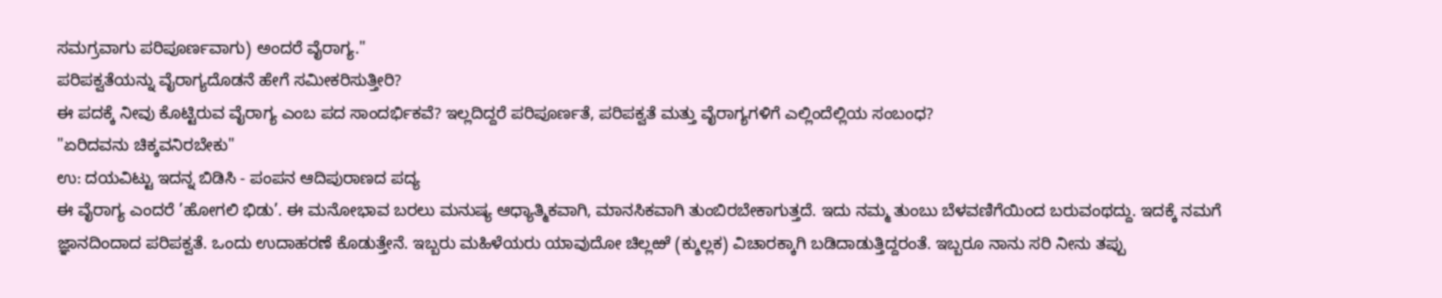ಸಮಗ್ರವಾಗು ಪರಿಪೂರ್ಣವಾಗು) ಅಂದರೆ ವೈರಾಗ್ಯ."
ಪರಿಪಕ್ವತೆಯನ್ನು ವೈರಾಗ್ಯದೊಡನೆ ಹೇಗೆ ಸಮೀಕರಿಸುತ್ತೀರಿ?
ಈ ಪದಕ್ಕೆ ನೀವು ಕೊಟ್ಟಿರುವ ವೈರಾಗ್ಯ ಎಂಬ ಪದ ಸಾಂದರ್ಭಿಕವೆ? ಇಲ್ಲದಿದ್ದರೆ ಪರಿಪೂರ್ಣತೆ, ಪರಿಪಕ್ವತೆ ಮತ್ತು ವೈರಾಗ್ಯಗಳಿಗೆ ಎಲ್ಲಿಂದೆಲ್ಲಿಯ ಸಂಬಂಧ?
"ಏರಿದವನು ಚಿಕ್ಕವನಿರಬೇಕು"
ಉ: ದಯವಿಟ್ಟು ಇದನ್ನ ಬಿಡಿಸಿ - ಪಂಪನ ಆದಿಪುರಾಣದ ಪದ್ಯ
ಈ ವೈರಾಗ್ಯ ಎಂದರೆ ’ಹೋಗಲಿ ಭಿಡು’. ಈ ಮನೋಭಾವ ಬರಲು ಮನುಷ್ಯ ಆಧ್ಯಾತ್ಮಿಕವಾಗಿ, ಮಾನಸಿಕವಾಗಿ ತುಂಬಿರಬೇಕಾಗುತ್ತದೆ. ಇದು ನಮ್ಮ ತುಂಬು ಬೆಳವಣಿಗೆಯಿಂದ ಬರುವಂಥದ್ದು. ಇದಕ್ಕೆ ನಮಗೆ ಜ್ಞಾನದಿಂದಾದ ಪರಿಪಕ್ವತೆ. ಒಂದು ಉದಾಹರಣೆ ಕೊಡುತ್ತೇನೆ. ಇಬ್ಬರು ಮಹಿಳೆಯರು ಯಾವುದೋ ಚಿಲ್ಲಱೆ (ಕ್ಶುಲ್ಲಕ) ವಿಚಾರಕ್ಕಾಗಿ ಬಡಿದಾಡುತ್ತಿದ್ದರಂತೆ. ಇಬ್ಬರೂ ನಾನು ಸರಿ ನೀನು ತಪ್ಪು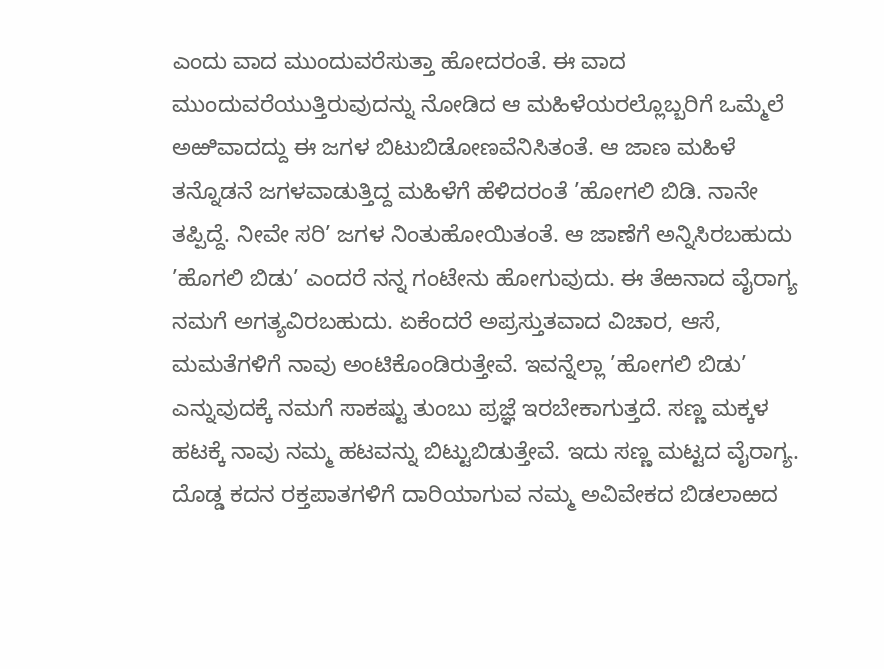ಎಂದು ವಾದ ಮುಂದುವರೆಸುತ್ತಾ ಹೋದರಂತೆ. ಈ ವಾದ ಮುಂದುವರೆಯುತ್ತಿರುವುದನ್ನು ನೋಡಿದ ಆ ಮಹಿಳೆಯರಲ್ಲೊಬ್ಬರಿಗೆ ಒಮ್ಮೆಲೆ ಅಱಿವಾದದ್ದು ಈ ಜಗಳ ಬಿಟುಬಿಡೋಣವೆನಿಸಿತಂತೆ. ಆ ಜಾಣ ಮಹಿಳೆ ತನ್ನೊಡನೆ ಜಗಳವಾಡುತ್ತಿದ್ದ ಮಹಿಳೆಗೆ ಹೆಳಿದರಂತೆ ’ಹೋಗಲಿ ಬಿಡಿ. ನಾನೇ ತಪ್ಪಿದ್ದೆ. ನೀವೇ ಸರಿ’ ಜಗಳ ನಿಂತುಹೋಯಿತಂತೆ. ಆ ಜಾಣೆಗೆ ಅನ್ನಿಸಿರಬಹುದು ’ಹೊಗಲಿ ಬಿಡು’ ಎಂದರೆ ನನ್ನ ಗಂಟೇನು ಹೋಗುವುದು. ಈ ತೆಱನಾದ ವೈರಾಗ್ಯ ನಮಗೆ ಅಗತ್ಯವಿರಬಹುದು. ಏಕೆಂದರೆ ಅಪ್ರಸ್ತುತವಾದ ವಿಚಾರ, ಆಸೆ, ಮಮತೆಗಳಿಗೆ ನಾವು ಅಂಟಿಕೊಂಡಿರುತ್ತೇವೆ. ಇವನ್ನೆಲ್ಲಾ ’ಹೋಗಲಿ ಬಿಡು’ ಎನ್ನುವುದಕ್ಕೆ ನಮಗೆ ಸಾಕಷ್ಟು ತುಂಬು ಪ್ರಜ್ಞೆ ಇರಬೇಕಾಗುತ್ತದೆ. ಸಣ್ಣ ಮಕ್ಕಳ ಹಟಕ್ಕೆ ನಾವು ನಮ್ಮ ಹಟವನ್ನು ಬಿಟ್ಟುಬಿಡುತ್ತೇವೆ. ಇದು ಸಣ್ಣ ಮಟ್ಟದ ವೈರಾಗ್ಯ. ದೊಡ್ಡ ಕದನ ರಕ್ತಪಾತಗಳಿಗೆ ದಾರಿಯಾಗುವ ನಮ್ಮ ಅವಿವೇಕದ ಬಿಡಲಾಱದ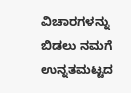ವಿಚಾರಗಳನ್ನು ಬಿಡಲು ನಮಗೆ ಉನ್ನತಮಟ್ಟದ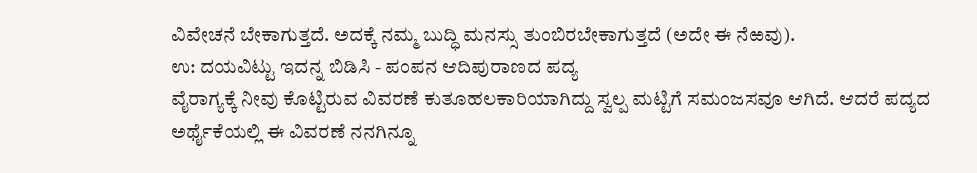ವಿವೇಚನೆ ಬೇಕಾಗುತ್ತದೆ. ಅದಕ್ಕೆ ನಮ್ಮ ಬುದ್ಧಿ ಮನಸ್ಸು ತುಂಬಿರಬೇಕಾಗುತ್ತದೆ (ಅದೇ ಈ ನೆಱವು).
ಉ: ದಯವಿಟ್ಟು ಇದನ್ನ ಬಿಡಿಸಿ - ಪಂಪನ ಆದಿಪುರಾಣದ ಪದ್ಯ
ವೈರಾಗ್ಯಕ್ಕೆ ನೀವು ಕೊಟ್ಟಿರುವ ವಿವರಣೆ ಕುತೂಹಲಕಾರಿಯಾಗಿದ್ದು ಸ್ವಲ್ಪ ಮಟ್ಟಿಗೆ ಸಮಂಜಸವೂ ಆಗಿದೆ. ಆದರೆ ಪದ್ಯದ ಅರ್ಥೈಕೆಯಲ್ಲಿ ಈ ವಿವರಣೆ ನನಗಿನ್ನೂ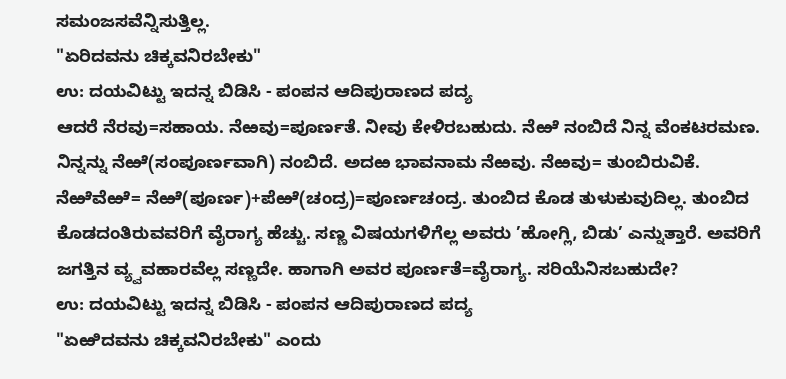ಸಮಂಜಸವೆನ್ನಿಸುತ್ತಿಲ್ಲ.
"ಏರಿದವನು ಚಿಕ್ಕವನಿರಬೇಕು"
ಉ: ದಯವಿಟ್ಟು ಇದನ್ನ ಬಿಡಿಸಿ - ಪಂಪನ ಆದಿಪುರಾಣದ ಪದ್ಯ
ಆದರೆ ನೆರವು=ಸಹಾಯ. ನೆಱವು=ಪೂರ್ಣತೆ. ನೀವು ಕೇಳಿರಬಹುದು. ನೆಱೆ ನಂಬಿದೆ ನಿನ್ನ ವೆಂಕಟರಮಣ. ನಿನ್ನನ್ನು ನೆಱೆ(ಸಂಪೂರ್ಣವಾಗಿ) ನಂಬಿದೆ. ಅದಱ ಭಾವನಾಮ ನೆಱವು. ನೆಱವು= ತುಂಬಿರುವಿಕೆ. ನೆಱೆವೆಱೆ= ನೆಱೆ(ಪೂರ್ಣ)+ಪೆಱೆ(ಚಂದ್ರ)=ಪೂರ್ಣಚಂದ್ರ. ತುಂಬಿದ ಕೊಡ ತುಳುಕುವುದಿಲ್ಲ. ತುಂಬಿದ ಕೊಡದಂತಿರುವವರಿಗೆ ವೈರಾಗ್ಯ ಹೆಚ್ಚು. ಸಣ್ಣ ವಿಷಯಗಳಿಗೆಲ್ಲ ಅವರು ’ಹೋಗ್ಲಿ, ಬಿಡು’ ಎನ್ನುತ್ತಾರೆ. ಅವರಿಗೆ ಜಗತ್ತಿನ ವ್ಯ್ವವಹಾರವೆಲ್ಲ ಸಣ್ಣದೇ. ಹಾಗಾಗಿ ಅವರ ಪೂರ್ಣತೆ=ವೈರಾಗ್ಯ. ಸರಿಯೆನಿಸಬಹುದೇ?
ಉ: ದಯವಿಟ್ಟು ಇದನ್ನ ಬಿಡಿಸಿ - ಪಂಪನ ಆದಿಪುರಾಣದ ಪದ್ಯ
"ಏಱಿದವನು ಚಿಕ್ಕವನಿರಬೇಕು" ಎಂದು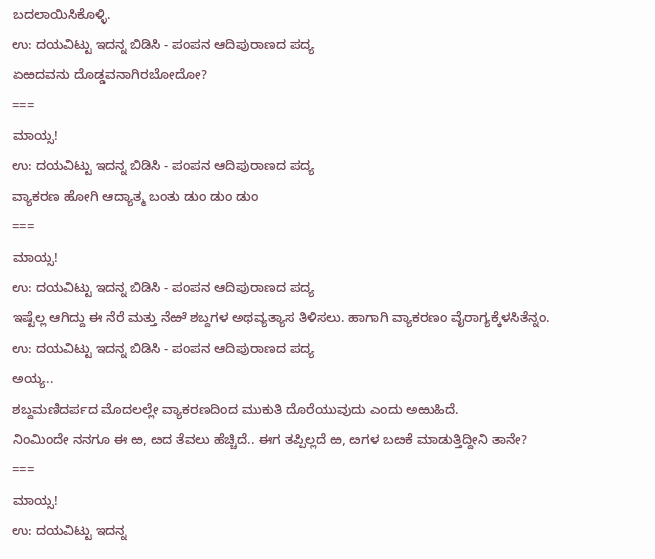ಬದಲಾಯಿಸಿಕೊಳ್ಳಿ.
ಉ: ದಯವಿಟ್ಟು ಇದನ್ನ ಬಿಡಿಸಿ - ಪಂಪನ ಆದಿಪುರಾಣದ ಪದ್ಯ
ಏಱದವನು ದೊಡ್ಡವನಾಗಿರಬೋದೋ?
===
ಮಾಯ್ಸ!
ಉ: ದಯವಿಟ್ಟು ಇದನ್ನ ಬಿಡಿಸಿ - ಪಂಪನ ಆದಿಪುರಾಣದ ಪದ್ಯ
ವ್ಯಾಕರಣ ಹೋಗಿ ಆದ್ಯಾತ್ಮ ಬಂತು ಡುಂ ಡುಂ ಡುಂ
===
ಮಾಯ್ಸ!
ಉ: ದಯವಿಟ್ಟು ಇದನ್ನ ಬಿಡಿಸಿ - ಪಂಪನ ಆದಿಪುರಾಣದ ಪದ್ಯ
ಇಷ್ಟೆಲ್ಲ ಆಗಿದ್ದು ಈ ನೆರೆ ಮತ್ತು ನೆಱೆ ಶಬ್ದಗಳ ಅಥವ್ಯತ್ಯಾಸ ತಿಳಿಸಲು. ಹಾಗಾಗಿ ವ್ಯಾಕರಣಂ ವೈರಾಗ್ಯಕ್ಕೆಳಸಿತೆನ್ನಂ.
ಉ: ದಯವಿಟ್ಟು ಇದನ್ನ ಬಿಡಿಸಿ - ಪಂಪನ ಆದಿಪುರಾಣದ ಪದ್ಯ
ಅಯ್ಯ..
ಶಬ್ದಮಣಿದರ್ಪದ ಮೊದಲಲ್ಲೇ ವ್ಯಾಕರಣದಿಂದ ಮುಕುತಿ ದೊರೆಯುವುದು ಎಂದು ಅಱುಹಿದೆ.
ನಿಂಮಿಂದೇ ನನಗೂ ಈ ಱ, ೞದ ತೆವಲು ಹೆಚ್ಚಿದೆ.. ಈಗ ತಪ್ಪಿಲ್ಲದೆ ಱ, ೞಗಳ ಬೞಕೆ ಮಾಡುತ್ತಿದ್ದೀನಿ ತಾನೇ?
===
ಮಾಯ್ಸ!
ಉ: ದಯವಿಟ್ಟು ಇದನ್ನ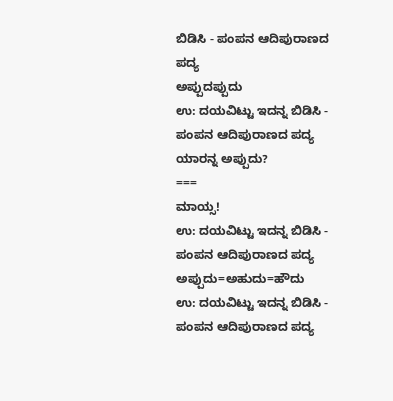ಬಿಡಿಸಿ - ಪಂಪನ ಆದಿಪುರಾಣದ ಪದ್ಯ
ಅಪ್ಪುದಪ್ಪುದು
ಉ: ದಯವಿಟ್ಟು ಇದನ್ನ ಬಿಡಿಸಿ - ಪಂಪನ ಆದಿಪುರಾಣದ ಪದ್ಯ
ಯಾರನ್ನ ಅಪ್ಪುದು?
===
ಮಾಯ್ಸ!
ಉ: ದಯವಿಟ್ಟು ಇದನ್ನ ಬಿಡಿಸಿ - ಪಂಪನ ಆದಿಪುರಾಣದ ಪದ್ಯ
ಅಪ್ಪುದು=ಅಹುದು=ಹೌದು
ಉ: ದಯವಿಟ್ಟು ಇದನ್ನ ಬಿಡಿಸಿ - ಪಂಪನ ಆದಿಪುರಾಣದ ಪದ್ಯ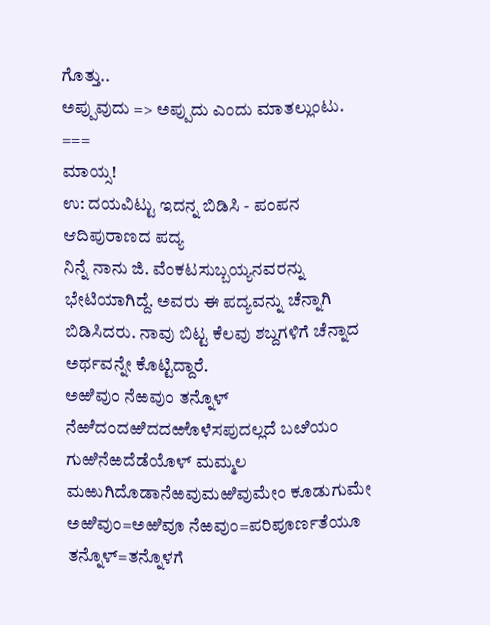ಗೊತ್ತು..
ಅಪ್ಪುವುದು => ಅಪ್ಪುದು ಎಂದು ಮಾತಲ್ಲುಂಟು.
===
ಮಾಯ್ಸ!
ಉ: ದಯವಿಟ್ಟು ಇದನ್ನ ಬಿಡಿಸಿ - ಪಂಪನ ಆದಿಪುರಾಣದ ಪದ್ಯ
ನಿನ್ನೆ ನಾನು ಜಿ. ವೆಂಕಟಸುಬ್ಬಯ್ಯನವರನ್ನು ಭೇಟಿಯಾಗಿದ್ದೆ. ಅವರು ಈ ಪದ್ಯವನ್ನು ಚೆನ್ನಾಗಿ ಬಿಡಿಸಿದರು. ನಾವು ಬಿಟ್ಟ ಕೆಲವು ಶಬ್ದಗಳಿಗೆ ಚೆನ್ನಾದ ಅರ್ಥವನ್ನೇ ಕೊಟ್ಟಿದ್ದಾರೆ.
ಅಱಿವುಂ ನೆಱವುಂ ತನ್ನೊಳ್
ನೆಱೆದಂದಱಿದದಱೊಳೆಸಪುದಲ್ಲದೆ ಬೞಿಯಂ
ಗುಱಿನೆಱದೆಡೆಯೊಳ್ ಮಮ್ಮಲ
ಮಱುಗಿದೊಡಾನೆಱವುಮಱಿವುಮೇಂ ಕೂಡುಗುಮೇ
ಅಱಿವುಂ=ಅಱಿವೂ ನೆಱವುಂ=ಪರಿಪೂರ್ಣತೆಯೂ ತನ್ನೊಳ್=ತನ್ನೊಳಗೆ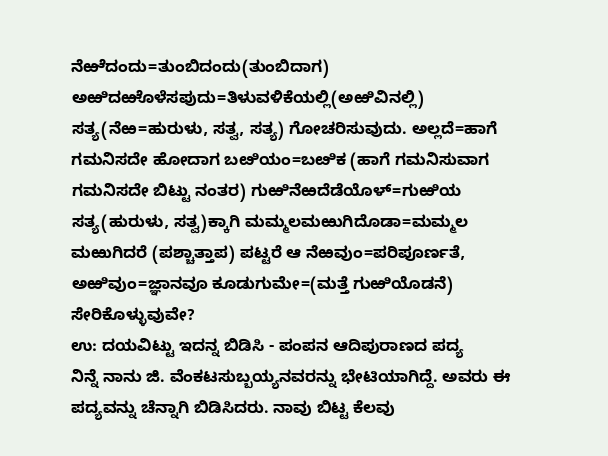ನೆಱೆದಂದು=ತುಂಬಿದಂದು(ತುಂಬಿದಾಗ) ಅಱಿದಱೊಳೆಸಪುದು=ತಿಳುವಳಿಕೆಯಲ್ಲಿ(ಅಱಿವಿನಲ್ಲಿ) ಸತ್ಯ(ನೆಱ=ಹುರುಳು, ಸತ್ವ, ಸತ್ಯ) ಗೋಚರಿಸುವುದು. ಅಲ್ಲದೆ=ಹಾಗೆ ಗಮನಿಸದೇ ಹೋದಾಗ ಬೞಿಯಂ=ಬೞಿಕ (ಹಾಗೆ ಗಮನಿಸುವಾಗ ಗಮನಿಸದೇ ಬಿಟ್ಟು ನಂತರ) ಗುಱಿನೆಱದೆಡೆಯೊಳ್=ಗುಱಿಯ ಸತ್ಯ(ಹುರುಳು, ಸತ್ವ)ಕ್ಕಾಗಿ ಮಮ್ಮಲಮಱುಗಿದೊಡಾ=ಮಮ್ಮಲ ಮಱುಗಿದರೆ (ಪಶ್ಚಾತ್ತಾಪ) ಪಟ್ಟರೆ ಆ ನೆಱವುಂ=ಪರಿಪೂರ್ಣತೆ, ಅಱಿವುಂ=ಜ್ಞಾನವೂ ಕೂಡುಗುಮೇ=(ಮತ್ತೆ ಗುಱಿಯೊಡನೆ) ಸೇರಿಕೊಳ್ಳುವುವೇ?
ಉ: ದಯವಿಟ್ಟು ಇದನ್ನ ಬಿಡಿಸಿ - ಪಂಪನ ಆದಿಪುರಾಣದ ಪದ್ಯ
ನಿನ್ನೆ ನಾನು ಜಿ. ವೆಂಕಟಸುಬ್ಬಯ್ಯನವರನ್ನು ಭೇಟಿಯಾಗಿದ್ದೆ. ಅವರು ಈ ಪದ್ಯವನ್ನು ಚೆನ್ನಾಗಿ ಬಿಡಿಸಿದರು. ನಾವು ಬಿಟ್ಟ ಕೆಲವು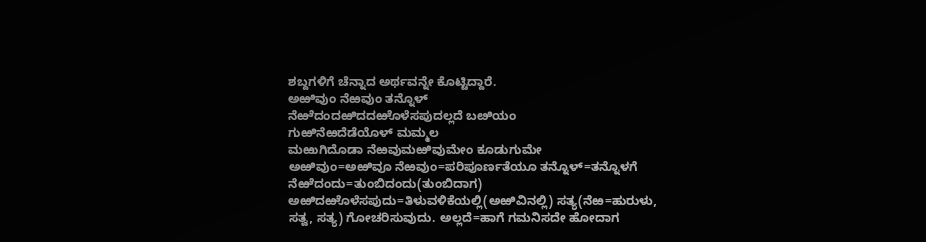ಶಬ್ದಗಳಿಗೆ ಚೆನ್ನಾದ ಅರ್ಥವನ್ನೇ ಕೊಟ್ಟಿದ್ದಾರೆ.
ಅಱಿವುಂ ನೆಱವುಂ ತನ್ನೊಳ್
ನೆಱೆದಂದಱಿದದಱೊಳೆಸಪುದಲ್ಲದೆ ಬೞಿಯಂ
ಗುಱಿನೆಱದೆಡೆಯೊಳ್ ಮಮ್ಮಲ
ಮಱುಗಿದೊಡಾ ನೆಱವುಮಱಿವುಮೇಂ ಕೂಡುಗುಮೇ
ಅಱಿವುಂ=ಅಱಿವೂ ನೆಱವುಂ=ಪರಿಪೂರ್ಣತೆಯೂ ತನ್ನೊಳ್=ತನ್ನೊಳಗೆ ನೆಱೆದಂದು=ತುಂಬಿದಂದು(ತುಂಬಿದಾಗ) ಅಱಿದಱೊಳೆಸಪುದು=ತಿಳುವಳಿಕೆಯಲ್ಲಿ(ಅಱಿವಿನಲ್ಲಿ) ಸತ್ಯ(ನೆಱ=ಹುರುಳು, ಸತ್ವ, ಸತ್ಯ) ಗೋಚರಿಸುವುದು. ಅಲ್ಲದೆ=ಹಾಗೆ ಗಮನಿಸದೇ ಹೋದಾಗ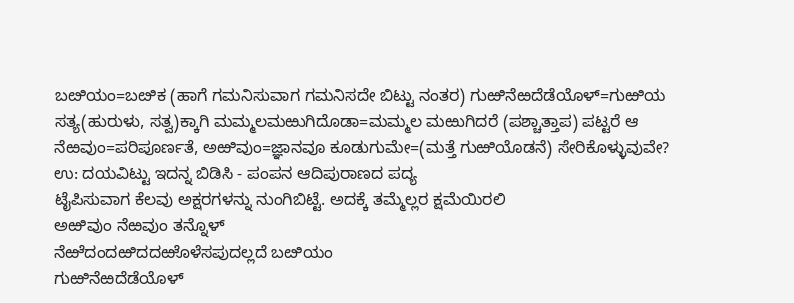ಬೞಿಯಂ=ಬೞಿಕ (ಹಾಗೆ ಗಮನಿಸುವಾಗ ಗಮನಿಸದೇ ಬಿಟ್ಟು ನಂತರ) ಗುಱಿನೆಱದೆಡೆಯೊಳ್=ಗುಱಿಯ ಸತ್ಯ(ಹುರುಳು, ಸತ್ವ)ಕ್ಕಾಗಿ ಮಮ್ಮಲಮಱುಗಿದೊಡಾ=ಮಮ್ಮಲ ಮಱುಗಿದರೆ (ಪಶ್ಚಾತ್ತಾಪ) ಪಟ್ಟರೆ ಆ ನೆಱವುಂ=ಪರಿಪೂರ್ಣತೆ, ಅಱಿವುಂ=ಜ್ಞಾನವೂ ಕೂಡುಗುಮೇ=(ಮತ್ತೆ ಗುಱಿಯೊಡನೆ) ಸೇರಿಕೊಳ್ಳುವುವೇ?
ಉ: ದಯವಿಟ್ಟು ಇದನ್ನ ಬಿಡಿಸಿ - ಪಂಪನ ಆದಿಪುರಾಣದ ಪದ್ಯ
ಟೈಪಿಸುವಾಗ ಕೆಲವು ಅಕ್ಷರಗಳನ್ನು ನುಂಗಿಬಿಟ್ಟೆ. ಅದಕ್ಕೆ ತಮ್ಮೆಲ್ಲರ ಕ್ಷಮೆಯಿರಲಿ
ಅಱಿವುಂ ನೆಱವುಂ ತನ್ನೊಳ್
ನೆಱೆದಂದಱಿದದಱೊಳೆಸಪುದಲ್ಲದೆ ಬೞಿಯಂ
ಗುಱಿನೆಱದೆಡೆಯೊಳ್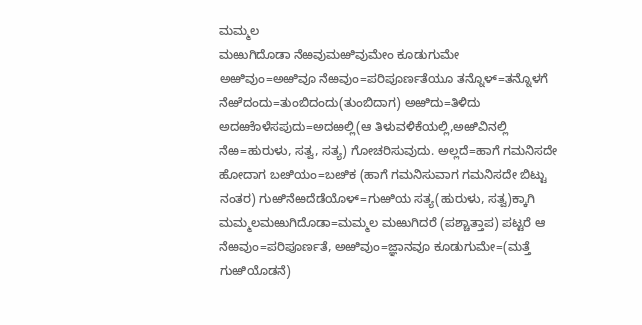ಮಮ್ಮಲ
ಮಱುಗಿದೊಡಾ ನೆಱವುಮಱಿವುಮೇಂ ಕೂಡುಗುಮೇ
ಅಱಿವುಂ=ಅಱಿವೂ ನೆಱವುಂ=ಪರಿಪೂರ್ಣತೆಯೂ ತನ್ನೊಳ್=ತನ್ನೊಳಗೆ ನೆಱೆದಂದು=ತುಂಬಿದಂದು(ತುಂಬಿದಾಗ) ಅಱಿದು=ತಿಳಿದು ಅದಱೊಳೆಸಪುದು=ಅದಱಲ್ಲಿ(ಆ ತಿಳುವಳಿಕೆಯಲ್ಲಿ,ಅಱಿವಿನಲ್ಲಿ ನೆಱ=ಹುರುಳು, ಸತ್ವ, ಸತ್ಯ) ಗೋಚರಿಸುವುದು. ಅಲ್ಲದೆ=ಹಾಗೆ ಗಮನಿಸದೇ ಹೋದಾಗ ಬೞಿಯಂ=ಬೞಿಕ (ಹಾಗೆ ಗಮನಿಸುವಾಗ ಗಮನಿಸದೇ ಬಿಟ್ಟು ನಂತರ) ಗುಱಿನೆಱದೆಡೆಯೊಳ್=ಗುಱಿಯ ಸತ್ಯ(ಹುರುಳು, ಸತ್ವ)ಕ್ಕಾಗಿ ಮಮ್ಮಲಮಱುಗಿದೊಡಾ=ಮಮ್ಮಲ ಮಱುಗಿದರೆ (ಪಶ್ಚಾತ್ತಾಪ) ಪಟ್ಟರೆ ಆ ನೆಱವುಂ=ಪರಿಪೂರ್ಣತೆ, ಅಱಿವುಂ=ಜ್ಞಾನವೂ ಕೂಡುಗುಮೇ=(ಮತ್ತೆ ಗುಱಿಯೊಡನೆ)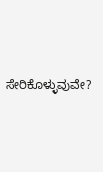ಸೇರಿಕೊಳ್ಳುವುವೇ?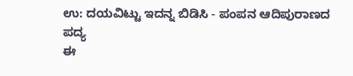ಉ: ದಯವಿಟ್ಟು ಇದನ್ನ ಬಿಡಿಸಿ - ಪಂಪನ ಆದಿಪುರಾಣದ ಪದ್ಯ
ಈ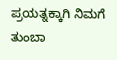ಪ್ರಯತ್ನಕ್ಕಾಗಿ ನಿಮಗೆ ತುಂಬಾ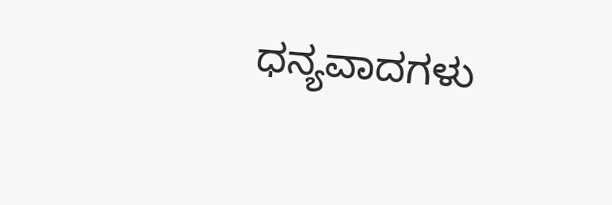ಧನ್ಯವಾದಗಳು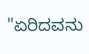"ಏರಿದವನು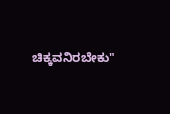ಚಿಕ್ಕವನಿರಬೇಕು"